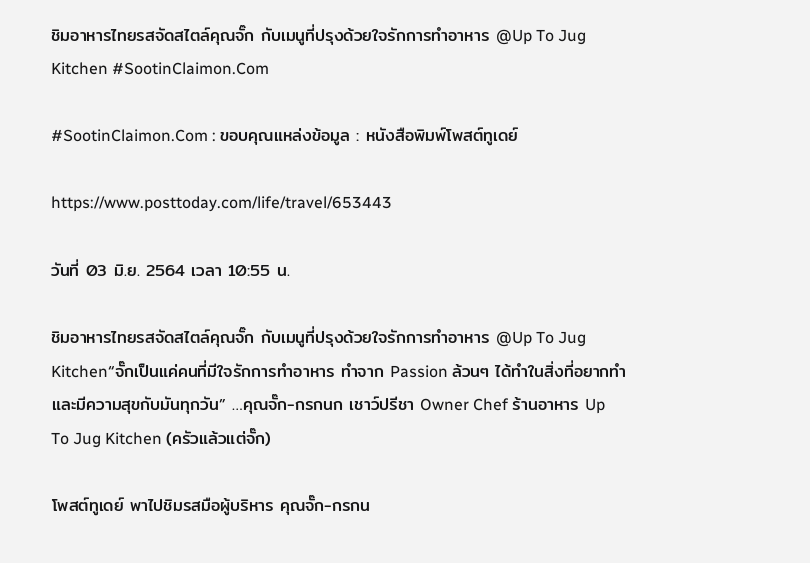ชิมอาหารไทยรสจัดสไตล์คุณจั๊ก กับเมนูที่ปรุงด้วยใจรักการทำอาหาร @Up To Jug Kitchen #SootinClaimon.Com

#SootinClaimon.Com : ขอบคุณแหล่งข้อมูล : หนังสือพิมพ์โพสต์ทูเดย์

https://www.posttoday.com/life/travel/653443

วันที่ 03 มิ.ย. 2564 เวลา 10:55 น.

ชิมอาหารไทยรสจัดสไตล์คุณจั๊ก กับเมนูที่ปรุงด้วยใจรักการทำอาหาร @Up To Jug Kitchen“จั๊กเป็นแค่คนที่มีใจรักการทำอาหาร ทำจาก Passion ล้วนๆ ได้ทำในสิ่งที่อยากทำและมีความสุขกับมันทุกวัน” …คุณจั๊ก-กรกนก เชาว์ปรีชา Owner Chef ร้านอาหาร Up To Jug Kitchen (ครัวแล้วแต่จั๊ก)

โพสต์ทูเดย์ พาไปชิมรสมือผู้บริหาร คุณจั๊ก-กรกน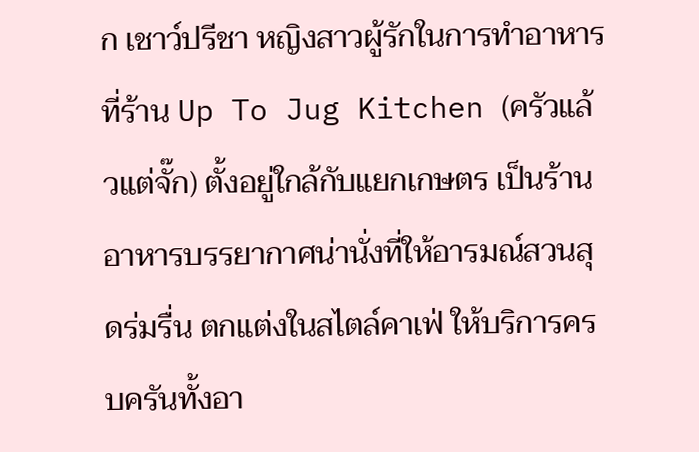ก เชาว์ปรีชา หญิงสาวผู้รักในการทำอาหาร ที่ร้าน Up To Jug Kitchen (ครัวแล้วแต่จั๊ก) ตั้งอยู่ใกล้กับแยกเกษตร เป็นร้านอาหารบรรยากาศน่านั่งที่ให้อารมณ์สวนสุดร่มรื่น ตกแต่งในสไตล์คาเฟ่ ให้บริการครบครันทั้งอา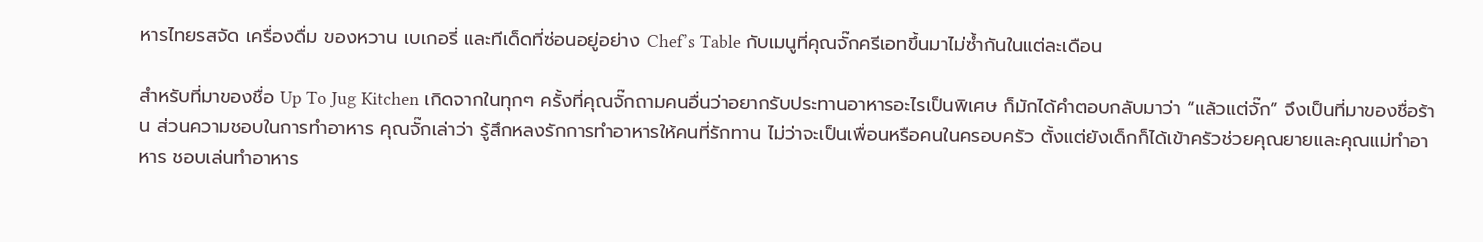หารไทยรสจัด เครื่องดื่ม ของหวาน เบเกอรี่ และทีเด็ดที่ซ่อนอยู่อย่าง Chef’s Table กับเมนูที่คุณจั๊กครีเอทขึ้นมาไม่ซ้ำกันในแต่ละเดือน

สำหรับที่มาของชื่อ Up To Jug Kitchen เกิดจากในทุกๆ ครั้งที่คุณจั๊กถามคนอื่นว่าอยากรับประทานอาหารอะไรเป็นพิเศษ ก็มักได้คำตอบกลับมาว่า “แล้วแต่จั๊ก” จึงเป็นที่มาของชื่อร้าน ส่วนความชอบในการทำอาหาร คุณจั๊กเล่าว่า รู้สึกหลงรักการทำอาหารให้คนที่รักทาน ไม่ว่าจะเป็นเพื่อนหรือคนในครอบครัว ตั้งแต่ยังเด็กก็ได้เข้าครัวช่วยคุณยายและคุณแม่ทำอาหาร ชอบเล่นทำอาหาร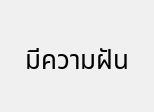มีความฝัน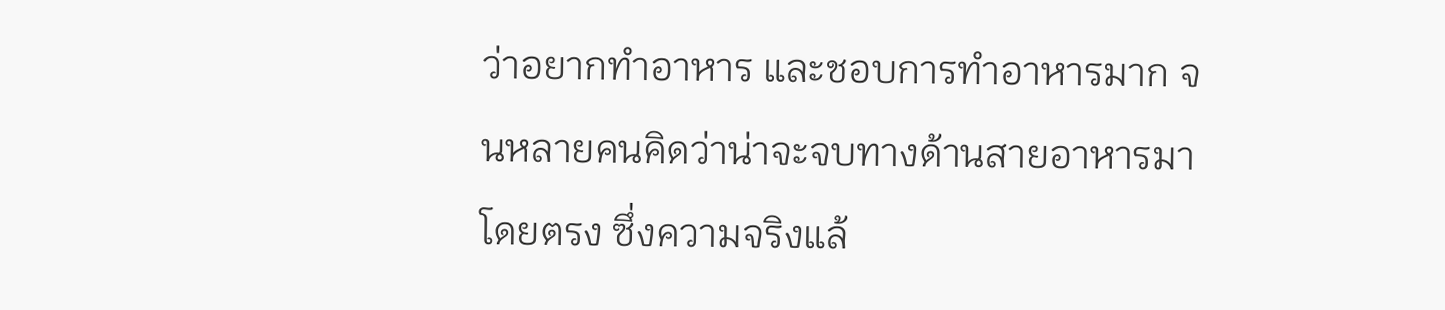ว่าอยากทำอาหาร และชอบการทำอาหารมาก จนหลายคนคิดว่าน่าจะจบทางด้านสายอาหารมาโดยตรง ซึ่งความจริงแล้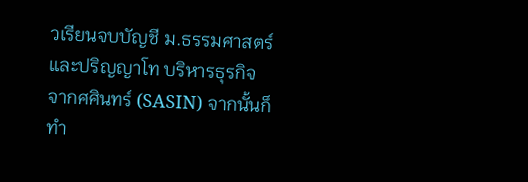วเรียนจบบัญชี ม.ธรรมศาสตร์ และปริญญาโท บริหารธุรกิจ จากศศินทร์ (SASIN) จากนั้นก็ทำ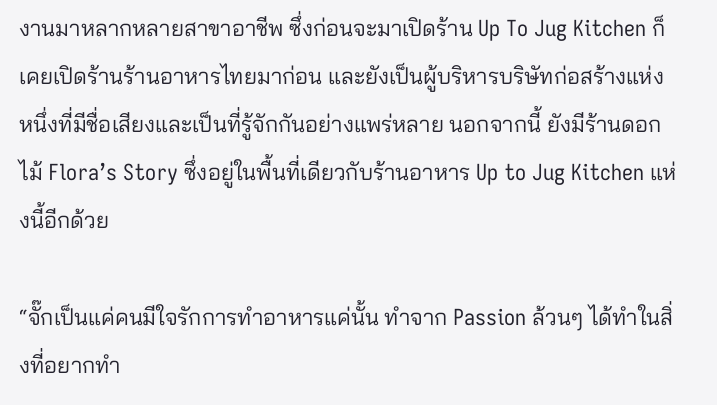งานมาหลากหลายสาขาอาชีพ ซึ่งก่อนจะมาเปิดร้าน Up To Jug Kitchen ก็เคยเปิดร้านร้านอาหารไทยมาก่อน และยังเป็นผู้บริหารบริษัทก่อสร้างแห่งหนึ่งที่มีชื่อเสียงและเป็นที่รู้จักกันอย่างแพร่หลาย นอกจากนี้ ยังมีร้านดอกไม้ Flora’s Story ซึ่งอยู่ในพื้นที่เดียวกับร้านอาหาร Up to Jug Kitchen แห่งนี้อีกด้วย

“จั๊กเป็นแค่คนมีใจรักการทำอาหารแค่นั้น ทำจาก Passion ล้วนๆ ได้ทำในสิ่งที่อยากทำ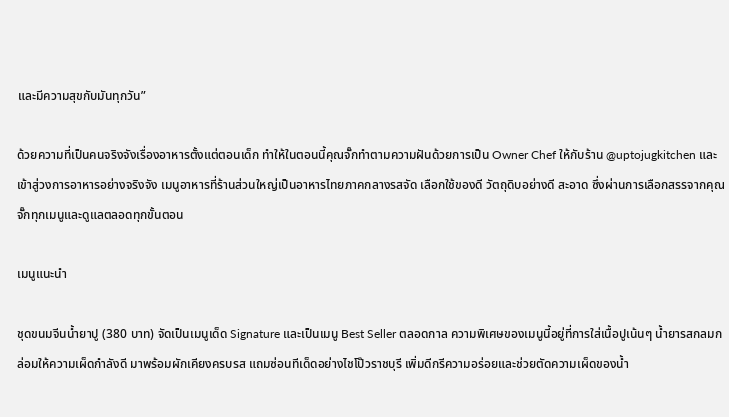และมีความสุขกับมันทุกวัน”

ด้วยความที่เป็นคนจริงจังเรื่องอาหารตั้งแต่ตอนเด็ก ทำให้ในตอนนี้คุณจั๊กทำตามความฝันด้วยการเป็น Owner Chef ให้กับร้าน @uptojugkitchen และเข้าสู่วงการอาหารอย่างจริงจัง เมนูอาหารที่ร้านส่วนใหญ่เป็นอาหารไทยภาคกลางรสจัด เลือกใช้ของดี วัตถุดิบอย่างดี สะอาด ซึ่งผ่านการเลือกสรรจากคุณจั๊กทุกเมนูและดูแลตลอดทุกขั้นตอน

เมนูแนะนำ

ชุดขนมจีนน้ำยาปู (380 บาท) จัดเป็นเมนูเด็ด Signature และเป็นเมนู Best Seller ตลอดกาล ความพิเศษของเมนูนี้อยู่ที่การใส่เนื้อปูเน้นๆ น้ำยารสกลมกล่อมให้ความเผ็ดกำลังดี มาพร้อมผักเคียงครบรส แถมซ่อนทีเด็ดอย่างไชโป๊วราชบุรี เพิ่มดีกรีความอร่อยและช่วยตัดความเผ็ดของน้ำ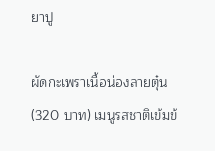ยาปู

ผัดกะเพราเนื้อน่องลายตุ๋น (320 บาท) เมนูรสชาติเข้มข้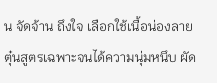น จัดจ้าน ถึงใจ เลือกใช้เนื้อน่องลายตุ๋นสูตรเฉพาะจนได้ความนุ่มหนึบ ผัด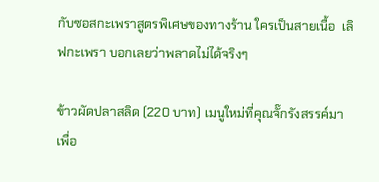กับซอสกะเพราสูตรพิเศษของทางร้าน ใครเป็นสายเนื้อ  เลิฟกะเพรา บอกเลยว่าพลาดไม่ได้จริงๆ

ข้าวผัดปลาสลิด (220 บาท) เมนูใหม่ที่คุณจั๊กรังสรรค์มาเพื่อ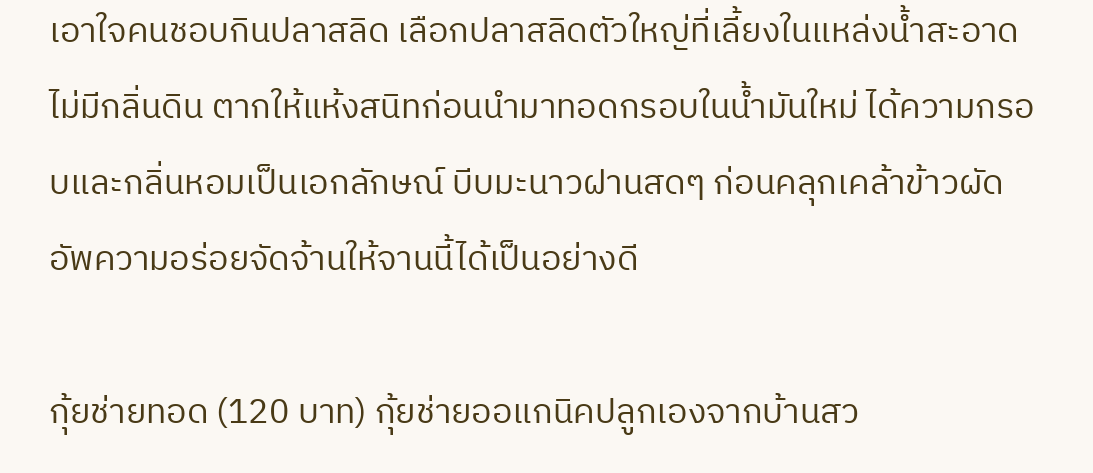เอาใจคนชอบกินปลาสลิด เลือกปลาสลิดตัวใหญ่ที่เลี้ยงในแหล่งน้ำสะอาด ไม่มีกลิ่นดิน ตากให้แห้งสนิทก่อนนำมาทอดกรอบในน้ำมันใหม่ ได้ความกรอบและกลิ่นหอมเป็นเอกลักษณ์ บีบมะนาวฝานสดๆ ก่อนคลุกเคล้าข้าวผัด อัพความอร่อยจัดจ้านให้จานนี้ได้เป็นอย่างดี

กุ้ยช่ายทอด (120 บาท) กุ้ยช่ายออแกนิคปลูกเองจากบ้านสว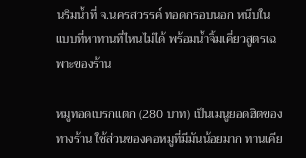นริมน้ำที่ จ.นครสวรรค์ ทอดกรอบนอก หนึบใน แบบที่หาทานที่ไหนไม่ได้ พร้อมน้ำจิ้มเคี่ยวสูตรเฉพาะของร้าน

หมูทอดเบรกแตก (280 บาท) เป็นเมนูยอดฮิตของทางร้าน ใช้ส่วนของคอหมูที่มีมันน้อยมาก ทานเคีย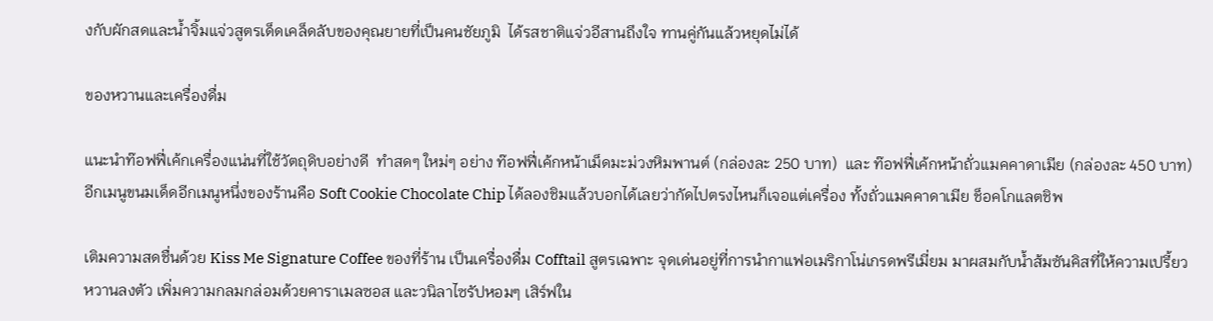งกับผักสดและน้ำจิ้มแจ่วสูตรเด็ดเคล็ดลับของคุณยายที่เป็นคนชัยภูมิ  ได้รสชาติแจ่วอีสานถึงใจ ทานคู่กันแล้วหยุดไม่ได้

ของหวานและเครื่องดื่ม

แนะนำท๊อฟฟี่เค้กเครื่องแน่นที่ใช้วัตถุดิบอย่างดี  ทำสดๆ ใหม่ๆ อย่าง ท๊อฟฟี่เค้กหน้าเม็ดมะม่วงหิมพานต์ (กล่องละ 250 บาท)  และ ท๊อฟฟี่เค้กหน้าถั่วแมคคาดาเมีย (กล่องละ 450 บาท) อีกเมนูขนมเด็ดอีกเมนูหนึ่งของร้านคือ Soft Cookie Chocolate Chip ได้ลองชิมแล้วบอกได้เลยว่ากัดไปตรงไหนก็เจอแต่เครื่อง ทั้งถั่วแมคคาดาเมีย ช็อคโกแลตชิพ

เติมความสดชื่นด้วย Kiss Me Signature Coffee ของที่ร้าน เป็นเครื่องดื่ม Cofftail สูตรเฉพาะ จุดเด่นอยู่ที่การนำกาแฟอเมริกาโน่เกรดพรีเมี่ยม มาผสมกับน้ำส้มซันคิสที่ให้ความเปรี้ยวหวานลงตัว เพิ่มความกลมกล่อมด้วยคาราเมลซอส และวนิลาไซรัปหอมๆ เสิร์ฟใน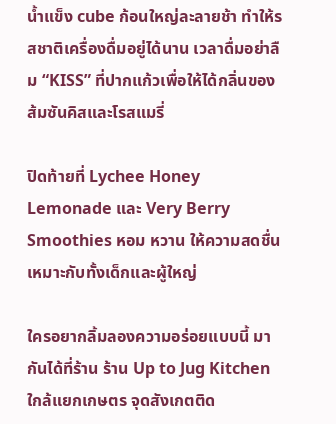น้ำแข็ง cube ก้อนใหญ่ละลายช้า ทำให้รสชาติเครื่องดื่มอยู่ได้นาน เวลาดื่มอย่าลืม “KISS” ที่ปากแก้วเพื่อให้ได้กลิ่นของส้มซันคิสและโรสแมรี่

ปิดท้ายที่ Lychee Honey Lemonade และ Very Berry Smoothies หอม หวาน ให้ความสดชื่น เหมาะกับทั้งเด็กและผู้ใหญ่

ใครอยากลิ้มลองความอร่อยแบบนี้ มากันได้ที่ร้าน ร้าน Up to Jug Kitchen ใกล้แยกเกษตร จุดสังเกตติด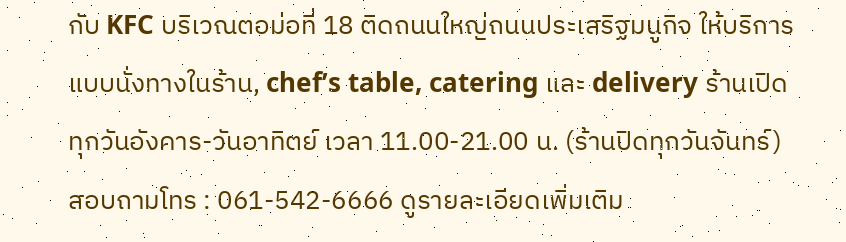กับ KFC บริเวณตอม่อที่ 18 ติดถนนใหญ่ถนนประเสริฐมนูกิจ ให้บริการแบบนั่งทางในร้าน, chef’s table, catering และ delivery ร้านเปิดทุกวันอังคาร-วันอาทิตย์ เวลา 11.00-21.00 น. (ร้านปิดทุกวันจันทร์) สอบถามโทร : 061-542-6666 ดูรายละเอียดเพิ่มเติม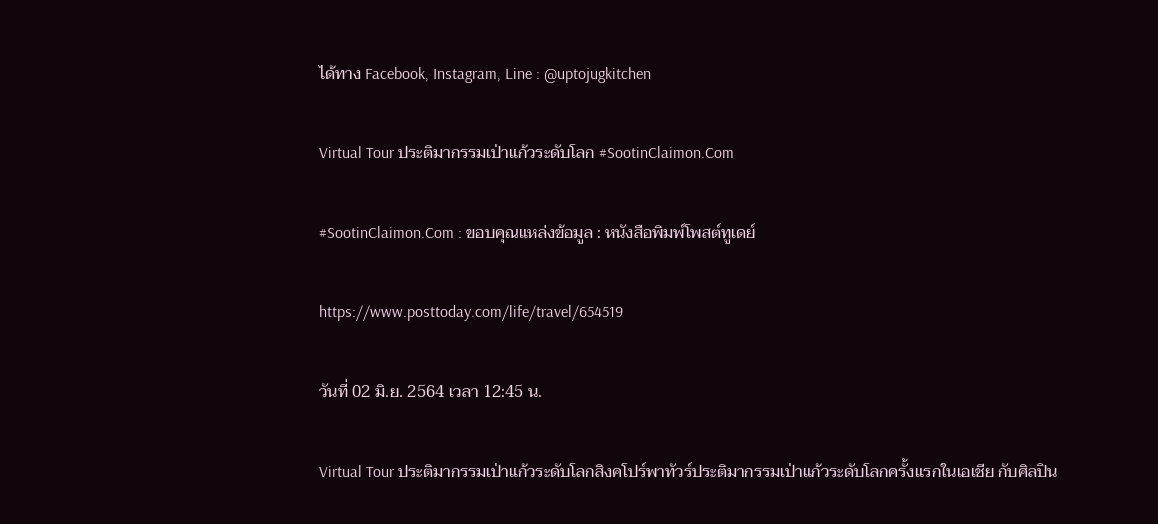ได้ทาง Facebook, Instagram, Line : @uptojugkitchen

Virtual Tour ประติมากรรมเป่าแก้วระดับโลก #SootinClaimon.Com

#SootinClaimon.Com : ขอบคุณแหล่งข้อมูล : หนังสือพิมพ์โพสต์ทูเดย์

https://www.posttoday.com/life/travel/654519

วันที่ 02 มิ.ย. 2564 เวลา 12:45 น.

Virtual Tour ประติมากรรมเป่าแก้วระดับโลกสิงคโปร์พาทัวร์ประติมากรรมเป่าแก้วระดับโลกครั้งแรกในเอเชีย กับศิลปิน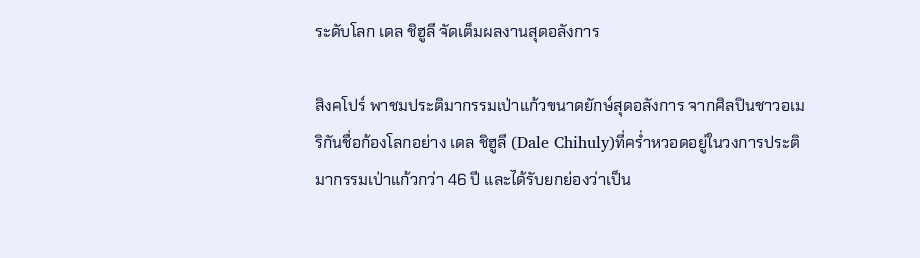ระดับโลก เดล ชิฮูลี จัดเต็มผลงานสุดอลังการ

สิงคโปร์ พาชมประติมากรรมเป่าแก้วขนาดยักษ์สุดอลังการ จากศิลปินชาวอเมริกันชื่อก้องโลกอย่าง เดล ชิฮูลี (Dale Chihuly)ที่คร่ำหวอดอยู่ในวงการประติมากรรมเป่าแก้วกว่า 46 ปี และได้รับยกย่องว่าเป็น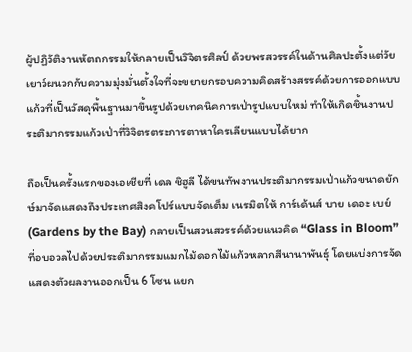ผู้ปฏิวัติงานหัตถกรรมให้กลายเป็นวิจิตรศิลป์ ด้วยพรสวรรค์ในด้านศิลปะตั้งแต่วัยเยาว์ผนวกกับความมุ่งมั่นตั้งใจที่จะขยายกรอบความคิดสร้างสรรค์ด้วยการออกแบบแก้วที่เป็นวัสดุพื้นฐานมาขึ้นรูปด้วยเทคนิคการเป่ารูปแบบใหม่ ทำให้เกิดชิ้นงานประติมากรรมแก้วเป่าที่วิจิตรตระการตาหาใครเลียนแบบได้ยาก

ถือเป็นครั้งแรกของเอเชียที่ เดล ชิฮูลี ได้ขนทัพงานประติมากรรมเป่าแก้วขนาดยักษ์มาจัดแสดงถึงประเทศสิงคโปร์แบบจัดเต็ม เนรมิตให้ การ์เด้นส์ บาย เดอะ เบย์ (Gardens by the Bay) กลายเป็นสวนสวรรค์ด้วยแนวคิด “Glass in Bloom” ที่อบอวลไปด้วยประติมากรรมแมกไม้ดอกไม้แก้วหลากสีนานาพันธุ์ โดยแบ่งการจัดแสดงตัวผลงานออกเป็น 6 โซน แยก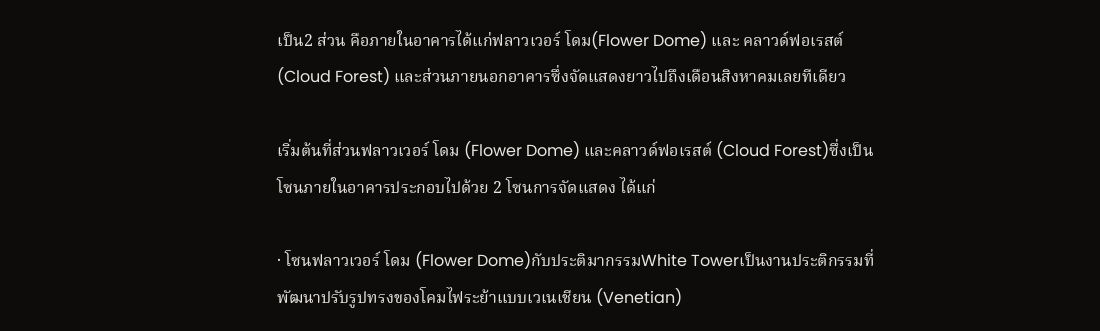เป็น2 ส่วน คือภายในอาคารได้แก่ฟลาวเวอร์ โดม(Flower Dome) และ คลาวด์ฟอเรสต์ (Cloud Forest) และส่วนภายนอกอาคารซึ่งจัดแสดงยาวไปถึงเดือนสิงหาคมเลยทีเดียว

เริ่มต้นที่ส่วนฟลาวเวอร์ โดม (Flower Dome) และคลาวด์ฟอเรสต์ (Cloud Forest)ซึ่งเป็นโซนภายในอาคารประกอบไปด้วย 2 โซนการจัดแสดง ได้แก่

· โซนฟลาวเวอร์ โดม (Flower Dome)กับประติมากรรมWhite Towerเป็นงานประติกรรมที่พัฒนาปรับรูปทรงของโคมไฟระย้าแบบเวเนเชียน (Venetian)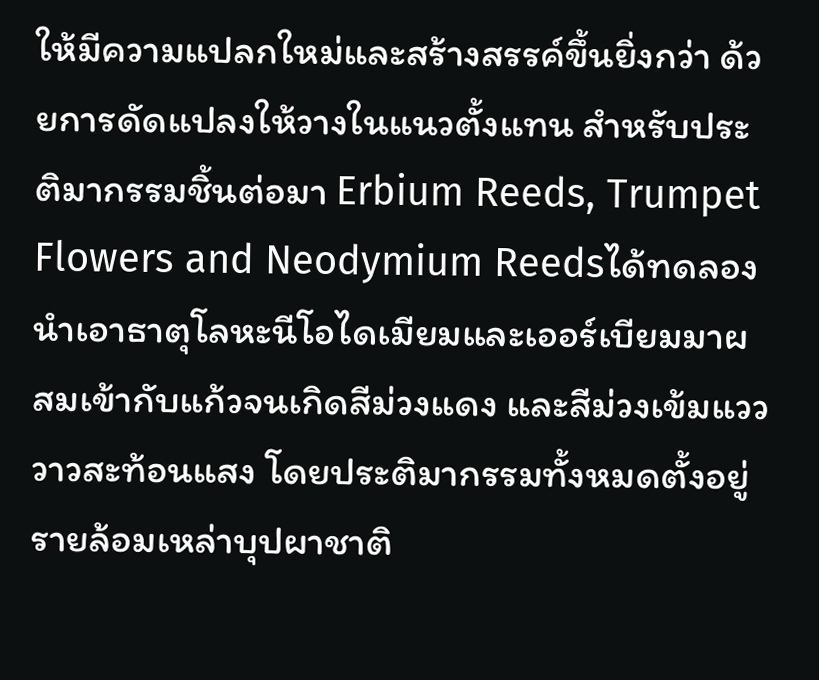ให้มีความแปลกใหม่และสร้างสรรค์ขึ้นยิ่งกว่า ด้วยการดัดแปลงให้วางในแนวตั้งแทน สำหรับประติมากรรมชิ้นต่อมา Erbium Reeds, Trumpet Flowers and Neodymium Reedsได้ทดลองนำเอาธาตุโลหะนีโอไดเมียมและเออร์เบียมมาผสมเข้ากับแก้วจนเกิดสีม่วงแดง และสีม่วงเข้มแวววาวสะท้อนแสง โดยประติมากรรมทั้งหมดตั้งอยู่รายล้อมเหล่าบุปผาชาติ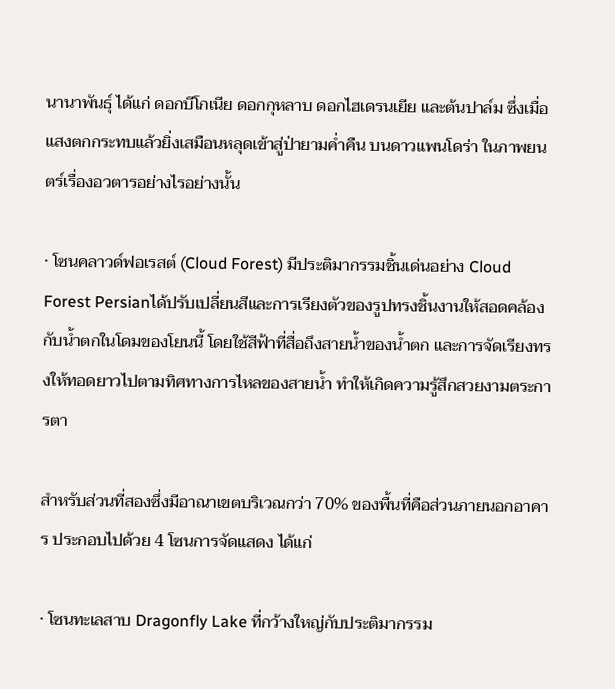นานาพันธุ์ ได้แก่ ดอกบีโกเนีย ดอกกุหลาบ ดอกไฮเดรนเยีย และต้นปาล์ม ซึ่งเมื่อแสงตกกระทบแล้วยิ่งเสมือนหลุดเข้าสู่ป่ายามค่ำคืน บนดาวแพนโดร่า ในภาพยนตร์เรื่องอวตารอย่างไรอย่างนั้น

· โซนคลาวด์ฟอเรสต์ (Cloud Forest) มีประติมากรรมชิ้นเด่นอย่าง Cloud Forest Persianได้ปรับเปลี่ยนสีและการเรียงตัวของรูปทรงชิ้นงานให้สอดคล้องกับน้ำตกในโดมของโยนนี้ โดยใช้สีฟ้าที่สื่อถึงสายน้ำของน้ำตก และการจัดเรียงทรงให้ทอดยาวไปตามทิศทางการไหลของสายน้ำ ทำให้เกิดความรู้สึกสวยงามตระการตา

สำหรับส่วนที่สองซึ่งมีอาณาเขตบริเวณกว่า 70% ของพื้นที่คือส่วนภายนอกอาคาร ประกอบไปด้วย 4 โซนการจัดแสดง ได้แก่

· โซนทะเลสาบ Dragonfly Lake ที่กว้างใหญ่กับประติมากรรม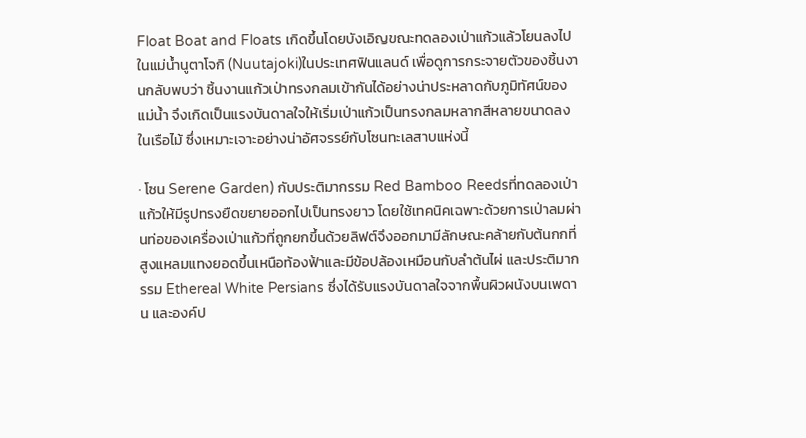Float Boat and Floats เกิดขึ้นโดยบังเอิญขณะทดลองเป่าแก้วแล้วโยนลงไปในแม่น้ำนูตาโจกิ (Nuutajoki)ในประเทศฟินแลนด์ เพื่อดูการกระจายตัวของชิ้นงานกลับพบว่า ชิ้นงานแก้วเป่าทรงกลมเข้ากันได้อย่างน่าประหลาดกับภูมิทัศน์ของแม่น้ำ จึงเกิดเป็นแรงบันดาลใจให้เริ่มเป่าแก้วเป็นทรงกลมหลากสีหลายขนาดลงในเรือไม้ ซึ่งเหมาะเจาะอย่างน่าอัศจรรย์กับโซนทะเลสาบแห่งนี้

· โซน Serene Garden) กับประติมากรรม Red Bamboo Reedsที่ทดลองเป่าแก้วให้มีรูปทรงยืดขยายออกไปเป็นทรงยาว โดยใช้เทคนิคเฉพาะด้วยการเป่าลมผ่านท่อของเครื่องเป่าแก้วที่ถูกยกขึ้นด้วยลิฟต์จึงออกมามีลักษณะคล้ายกับต้นกกที่สูงแหลมแทงยอดขึ้นเหนือท้องฟ้าและมีข้อปล้องเหมือนกับลำต้นไผ่ และประติมากรรม Ethereal White Persians ซึ่งได้รับแรงบันดาลใจจากพื้นผิวผนังบนเพดาน และองค์ป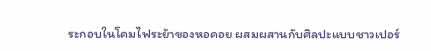ระกอบในโคมไฟระย้าของหอคอย ผสมผสานกับศิลปะแบบชาวเปอร์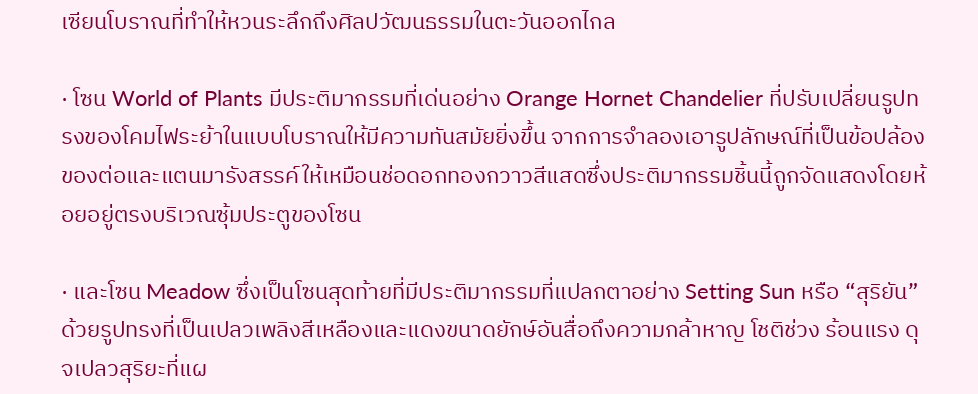เซียนโบราณที่ทำให้หวนระลึกถึงศิลปวัฒนธรรมในตะวันออกไกล

· โซน World of Plants มีประติมากรรมที่เด่นอย่าง Orange Hornet Chandelier ที่ปรับเปลี่ยนรูปทรงของโคมไฟระย้าในแบบโบราณให้มีความทันสมัยยิ่งขึ้น จากการจำลองเอารูปลักษณ์ที่เป็นข้อปล้องของต่อและแตนมารังสรรค์ให้เหมือนช่อดอกทองกวาวสีแสดซึ่งประติมากรรมชิ้นนี้ถูกจัดแสดงโดยห้อยอยู่ตรงบริเวณซุ้มประตูของโซน

· และโซน Meadow ซึ่งเป็นโซนสุดท้ายที่มีประติมากรรมที่แปลกตาอย่าง Setting Sun หรือ “สุริยัน” ด้วยรูปทรงที่เป็นเปลวเพลิงสีเหลืองและแดงขนาดยักษ์อันสื่อถึงความกล้าหาญ โชติช่วง ร้อนแรง ดุจเปลวสุริยะที่แผ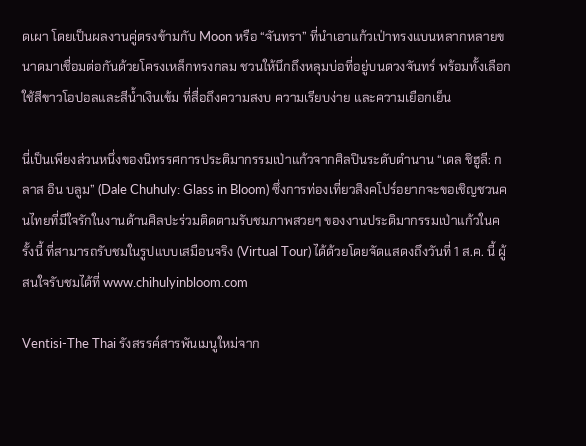ดเผา โดยเป็นผลงานคู่ตรงข้ามกับ Moon หรือ “จันทรา” ที่นำเอาแก้วเป่าทรงแบนหลากหลายขนาดมาเชื่อมต่อกันด้วยโครงเหล็กทรงกลม ชวนให้นึกถึงหลุมบ่อที่อยู่บนดวงจันทร์ พร้อมทั้งเลือกใช้สีขาวโอปอลและสีน้ำเงินเข้ม ที่สื่อถึงความสงบ ความเรียบง่าย และความเยือกเย็น

นี่เป็นเพียงส่วนหนึ่งของนิทรรศการประติมากรรมเป่าแก้วจากศิลปินระดับตำนาน “เดล ชิฮูลี: กลาส อิน บลูม” (Dale Chuhuly: Glass in Bloom) ซึ่งการท่องเที่ยวสิงคโปร์อยากจะขอเชิญชวนคนไทยที่มีใจรักในงานด้านศิลปะร่วมติดตามรับชมภาพสวยๆ ของงานประติมากรรมเป่าแก้วในครั้งนี้ ที่สามารถรับชมในรูปแบบเสมือนจริง (Virtual Tour) ได้ด้วยโดยจัดแสดงถึงวันที่ 1 ส.ค. นี้ ผู้สนใจรับชมได้ที่ www.chihulyinbloom.com

Ventisi-The Thai รังสรรค์สารพันเมนูใหม่จาก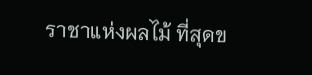ราชาแห่งผลไม้ ที่สุดข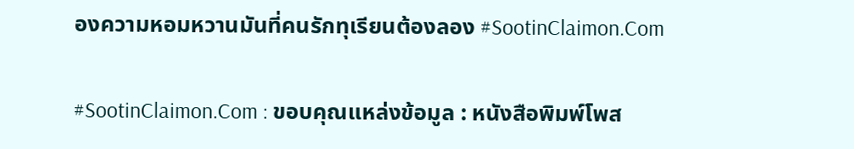องความหอมหวานมันที่คนรักทุเรียนต้องลอง #SootinClaimon.Com

#SootinClaimon.Com : ขอบคุณแหล่งข้อมูล : หนังสือพิมพ์โพส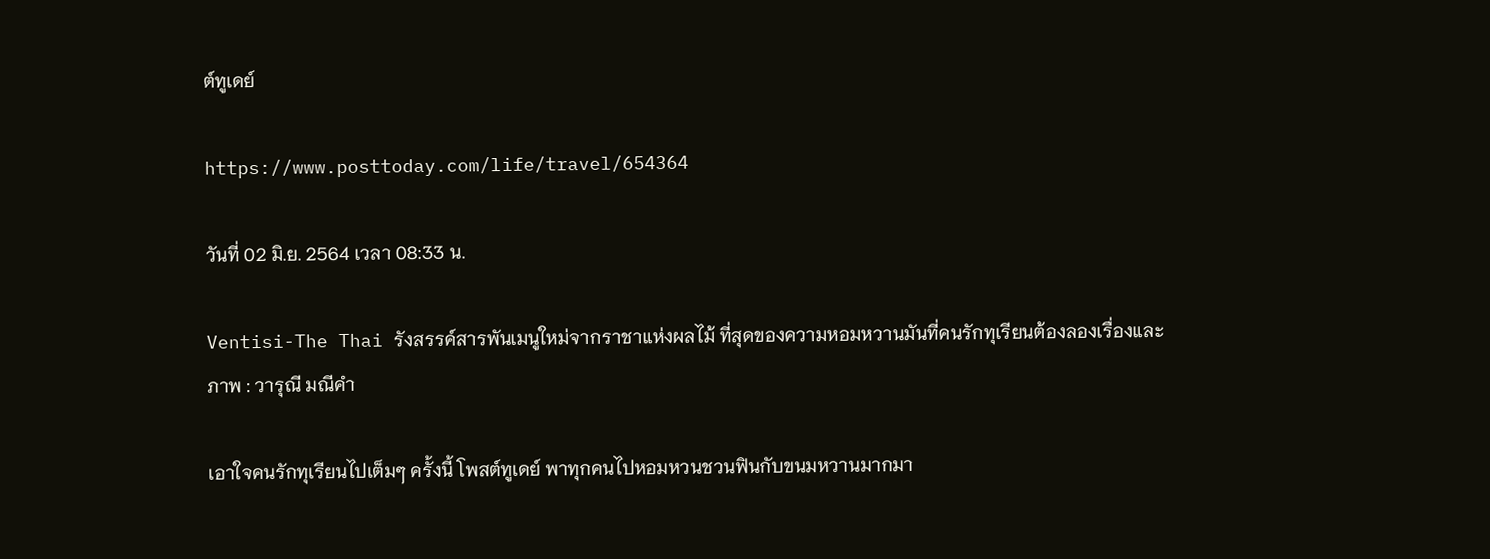ต์ทูเดย์

https://www.posttoday.com/life/travel/654364

วันที่ 02 มิ.ย. 2564 เวลา 08:33 น.

Ventisi-The Thai รังสรรค์สารพันเมนูใหม่จากราชาแห่งผลไม้ ที่สุดของความหอมหวานมันที่คนรักทุเรียนต้องลองเรื่องและภาพ : วารุณี มณีคำ

เอาใจคนรักทุเรียนไปเต็มๆ ครั้งนี้ โพสต์ทูเดย์ พาทุกคนไปหอมหวนชวนฟินกับขนมหวานมากมา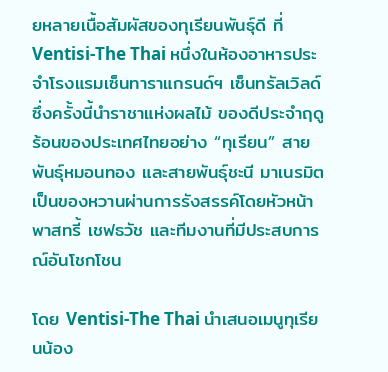ยหลายเนื้อสัมผัสของทุเรียนพันธุ์ดี ที่ Ventisi-The Thai หนึ่งในห้องอาหารประจำโรงแรมเซ็นทาราแกรนด์ฯ เซ็นทรัลเวิลด์ ซึ่งครั้งนี้นำราชาแห่งผลไม้ ของดีประจำฤดูร้อนของประเทศไทยอย่าง “ทุเรียน” สายพันธุ์หมอนทอง และสายพันธุ์ชะนี มาเนรมิตเป็นของหวานผ่านการรังสรรค์โดยหัวหน้าพาสทรี้ เชฟธวัช และทีมงานที่มีประสบการณ์อันโชกโชน

โดย Ventisi-The Thai นำเสนอเมนูทุเรียนน้อง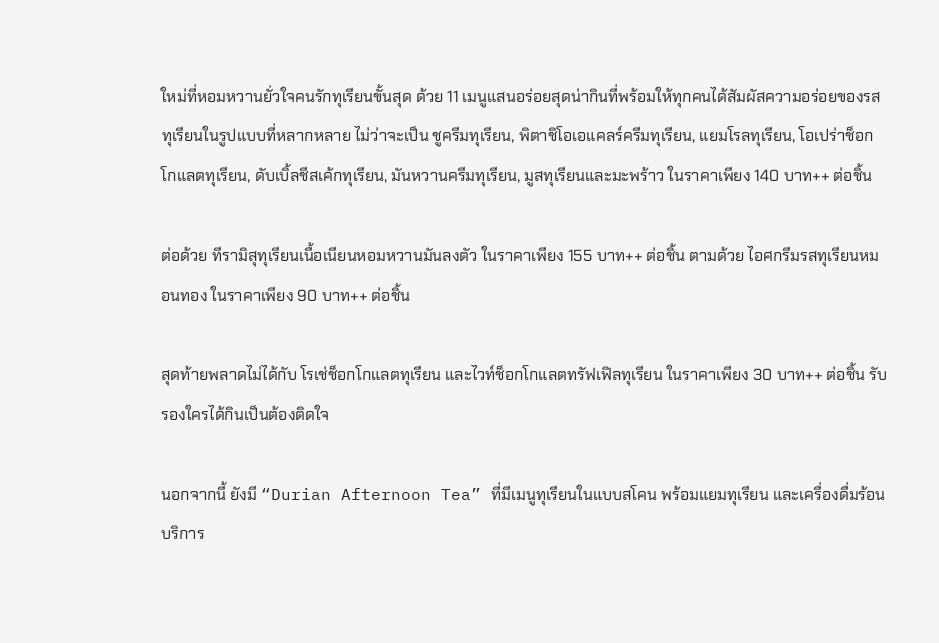ใหม่ที่หอมหวานยั่วใจคนรักทุเรียนขั้นสุด ด้วย 11 เมนูแสนอร่อยสุดน่ากินที่พร้อมให้ทุกคนได้สัมผัสความอร่อยของรสทุเรียนในรูปแบบที่หลากหลาย ไม่ว่าจะเป็น ชูครีมทุเรียน, พิตาชิโอเอแคลร์ครีมทุเรียน, แยมโรลทุเรียน, โอเปร่าช็อกโกแลตทุเรียน, ดับเบิ้ลชีสเค้กทุเรียน, มันหวานครีมทุเรียน, มูสทุเรียนและมะพร้าว ในราคาเพียง 140 บาท++ ต่อชิ้น

ต่อด้วย ทีรามิสุทุเรียนเนื้อเนียนหอมหวานมันลงตัว ในราคาเพียง 155 บาท++ ต่อชิ้น ตามด้วย ไอศกรีมรสทุเรียนหมอนทอง ในราคาเพียง 90 บาท++ ต่อชิ้น

สุดท้ายพลาดไม่ได้กับ โรเช่ช็อกโกแลตทุเรียน และไวท์ช็อกโกแลตทรัฟเฟิลทุเรียน ในราคาเพียง 30 บาท++ ต่อชิ้น รับรองใครได้กินเป็นต้องติดใจ

นอกจากนี้ ยังมี “Durian Afternoon Tea” ที่มีเมนูทุเรียนในแบบสโคน พร้อมแยมทุเรียน และเครื่องดื่มร้อนบริการ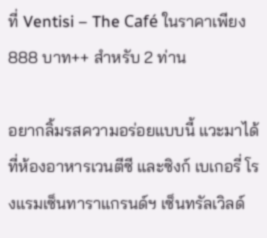ที่ Ventisi – The Café ในราคาเพียง 888 บาท++ สำหรับ 2 ท่าน

อยากลิ้มรสความอร่อยแบบนี้ แวะมาได้ที่ห้องอาหารเวนตีซี และซิงก์ เบเกอรี่ โรงแรมเซ็นทาราแกรนด์ฯ เซ็นทรัลเวิลด์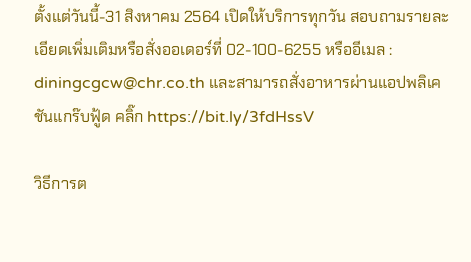ตั้งแต่วันนี้-31 สิงหาคม 2564 เปิดให้บริการทุกวัน สอบถามรายละเอียดเพิ่มเติมหรือสั่งออเดอร์ที่ 02-100-6255 หรืออีเมล : diningcgcw@chr.co.th และสามารถสั่งอาหารผ่านแอปพลิเคชันแกร๊บฟู้ด คลิ๊ก https://bit.ly/3fdHssV

วิธีการต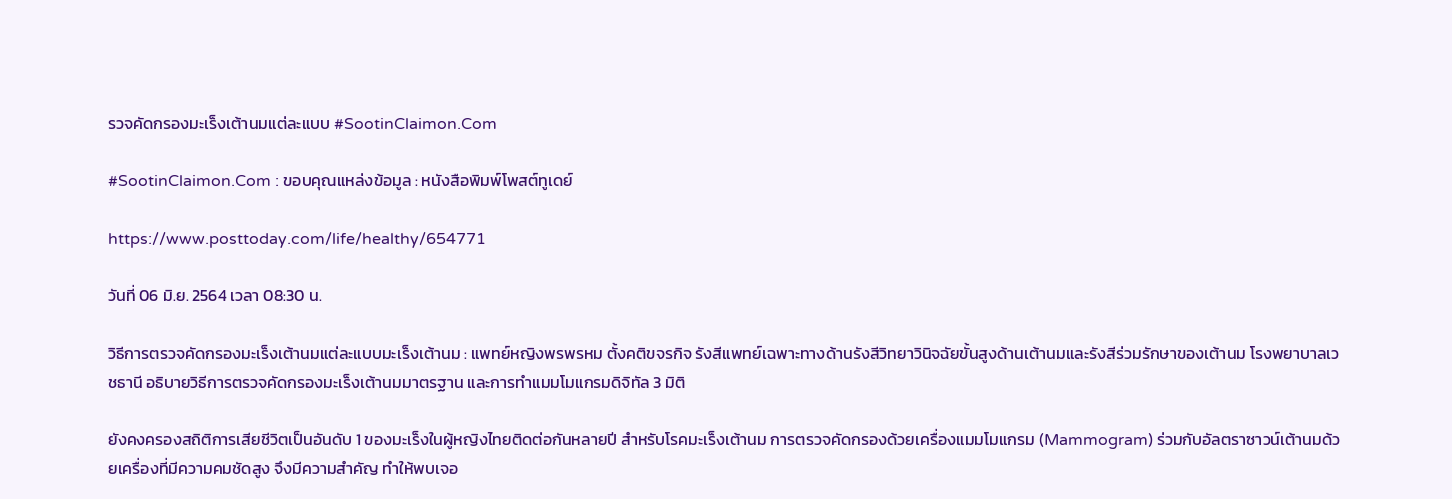รวจคัดกรองมะเร็งเต้านมแต่ละแบบ #SootinClaimon.Com

#SootinClaimon.Com : ขอบคุณแหล่งข้อมูล : หนังสือพิมพ์โพสต์ทูเดย์

https://www.posttoday.com/life/healthy/654771

วันที่ 06 มิ.ย. 2564 เวลา 08:30 น.

วิธีการตรวจคัดกรองมะเร็งเต้านมแต่ละแบบมะเร็งเต้านม : แพทย์หญิงพรพรหม ตั้งคติขจรกิจ รังสีแพทย์เฉพาะทางด้านรังสีวิทยาวินิจฉัยขั้นสูงด้านเต้านมและรังสีร่วมรักษาของเต้านม โรงพยาบาลเวชธานี อธิบายวิธีการตรวจคัดกรองมะเร็งเต้านมมาตรฐาน และการทำแมมโมแกรมดิจิทัล 3 มิติ

ยังคงครองสถิติการเสียชีวิตเป็นอันดับ 1 ของมะเร็งในผู้หญิงไทยติดต่อกันหลายปี สำหรับโรคมะเร็งเต้านม การตรวจคัดกรองด้วยเครื่องแมมโมแกรม (Mammogram) ร่วมกับอัลตราซาวน์เต้านมด้วยเครื่องที่มีความคมชัดสูง จึงมีความสำคัญ ทำให้พบเจอ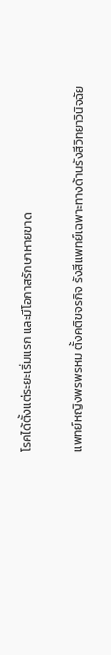โรคได้ตั้งแต่ระยะเริ่มแรก และมีโอกาสรักษาหายขาด

แพทย์หญิงพรพรหม ตั้งคติขจรกิจ รังสีแพทย์เฉพาะทางด้านรังสีวิทยาวินิจฉัย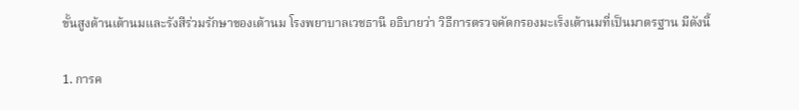ขั้นสูงด้านเต้านมและรังสีร่วมรักษาของเต้านม โรงพยาบาลเวชธานี อธิบายว่า วิธีการตรวจคัดกรองมะเร็งเต้านมที่เป็นมาตรฐาน มีดังนี้

1. การค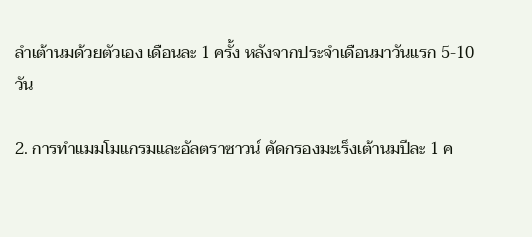ลำเต้านมด้วยตัวเอง เดือนละ 1 ครั้ง หลังจากประจำเดือนมาวันแรก 5-10 วัน

2. การทำแมมโมแกรมและอัลตราซาวน์ คัดกรองมะเร็งเต้านมปีละ 1 ค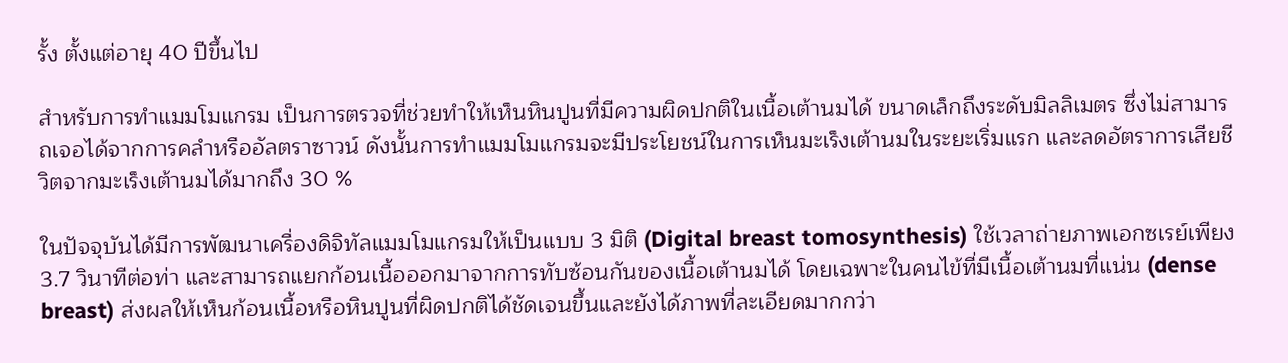รั้ง ตั้งแต่อายุ 40 ปีขึ้นไป

สำหรับการทำแมมโมแกรม เป็นการตรวจที่ช่วยทำให้เห็นหินปูนที่มีความผิดปกติในเนื้อเต้านมได้ ขนาดเล็กถึงระดับมิลลิเมตร ซึ่งไม่สามารถเจอได้จากการคลำหรืออัลตราซาวน์ ดังนั้นการทำแมมโมแกรมจะมีประโยชน์ในการเห็นมะเร็งเต้านมในระยะเริ่มแรก และลดอัตราการเสียชีวิตจากมะเร็งเต้านมได้มากถึง 30 %

ในปัจจุบันได้มีการพัฒนาเครื่องดิจิทัลแมมโมแกรมให้เป็นแบบ 3 มิติ (Digital breast tomosynthesis) ใช้เวลาถ่ายภาพเอกซเรย์เพียง 3.7 วินาทีต่อท่า และสามารถแยกก้อนเนื้อออกมาจากการทับซ้อนกันของเนื้อเต้านมได้ โดยเฉพาะในคนไข้ที่มีเนื้อเต้านมที่แน่น (dense breast) ส่งผลให้เห็นก้อนเนื้อหรือหินปูนที่ผิดปกติได้ชัดเจนขึ้นและยังได้ภาพที่ละเอียดมากกว่า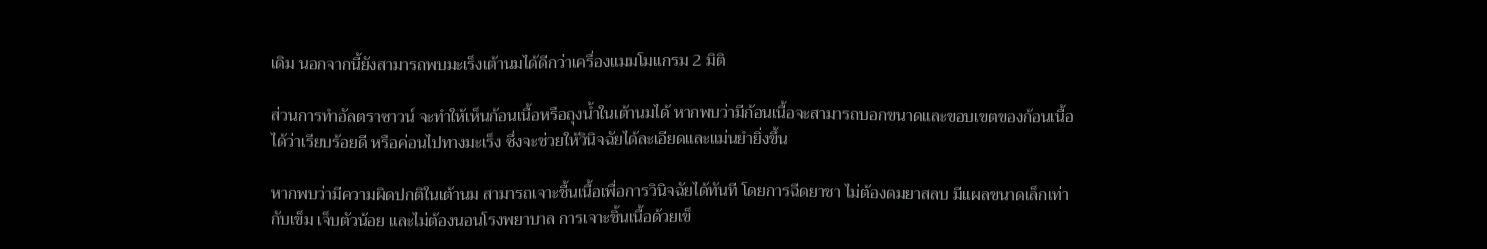เดิม นอกจากนี้ยังสามารถพบมะเร็งเต้านมได้ดีกว่าเครื่องแมมโมแกรม 2 มิติ

ส่วนการทำอัลตราซาวน์ จะทำให้เห็นก้อนเนื้อหรือถุงน้ำในเต้านมได้ หากพบว่ามีก้อนเนื้อจะสามารถบอกขนาดและขอบเขตของก้อนเนื้อได้ว่าเรียบร้อยดี หรือค่อนไปทางมะเร็ง ซึ่งจะช่วยให้วินิจฉัยได้ละเอียดและแม่นยำยิ่งขึ้น

หากพบว่ามีความผิดปกติในเต้านม สามารถเจาะชื้นเนื้อเพื่อการวินิจฉัยได้ทันที โดยการฉีดยาชา ไม่ต้องดมยาสลบ มีแผลขนาดเล็กเท่ากับเข็ม เจ็บตัวน้อย และไม่ต้องนอนโรงพยาบาล การเจาะชิ้นเนื้อด้วยเข็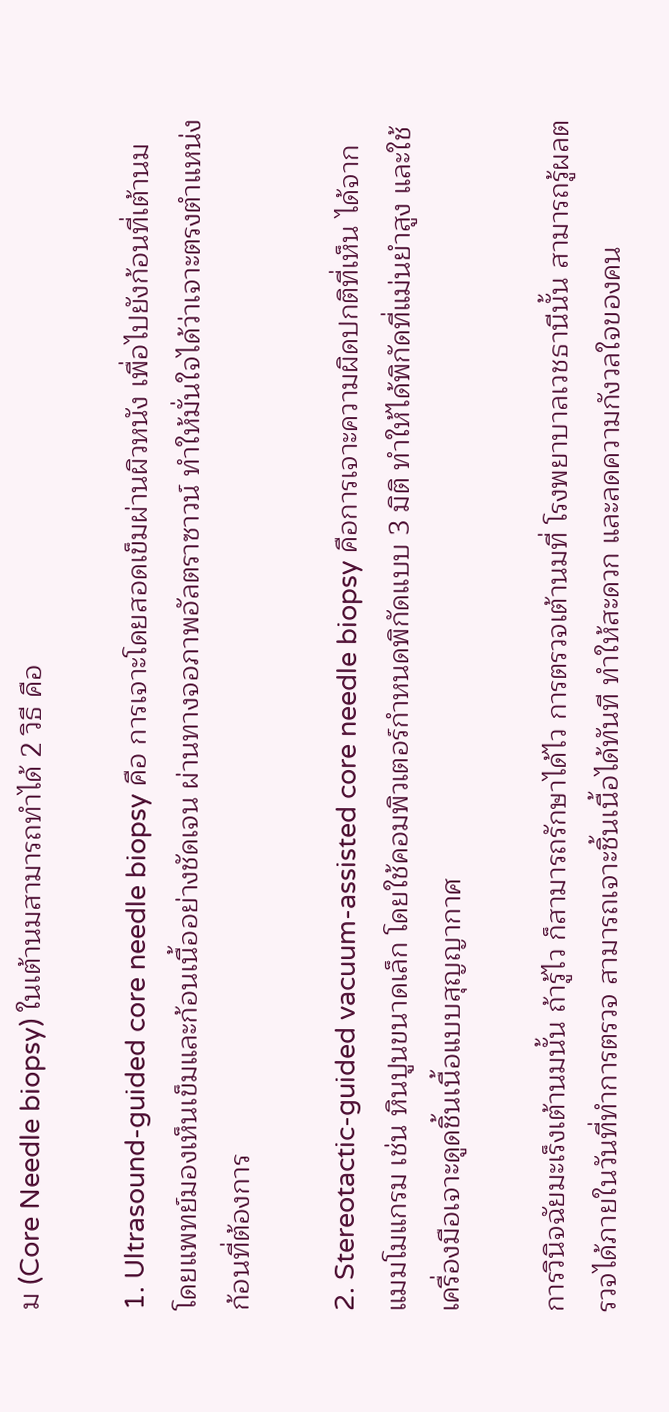ม (Core Needle biopsy) ในเต้านมสามารถทำได้ 2 วิธี คือ

1. Ultrasound-guided core needle biopsy คือ การเจาะโดยสอดเข็มผ่านผิวหนัง เพื่อไปยังก้อนที่เต้านม โดยแพทย์มองเห็นเข็มและก้อนเนื้ออย่างชัดเจน ผ่านทางจอภาพอัลตราซาวน์ ทำให้มั่นใจได้ว่าเจาะตรงตำแหน่งก้อนที่ต้องการ

2. Stereotactic-guided vacuum-assisted core needle biopsy คือการเจาะความผิดปกติที่เห็น ได้จากแมมโมแกรม เช่น หินปูนขนาดเล็ก โดยใช้คอมพิวเตอร์กำหนดพิกัดแบบ 3 มิติ ทำให้ได้พิกัดที่แม่นยำสูง และใช้เครื่องมือเจาะดูดชิ้นเนื้อแบบสุญญากาศ

การวินิจฉัยมะเร็งเต้านมนั้น ถ้ารู้ไว ก็สามารถรักษาได้ไว การตรวจเต้านมที่ โรงพยาบาลเวชธานีนั้น สามารถรู้ผลตรวจได้ภายในวันที่ทำการตรวจ สามารถเจาะชิ้นเนื้อได้ทันที ทำให้สะดวก และลดความกังวลใจของคน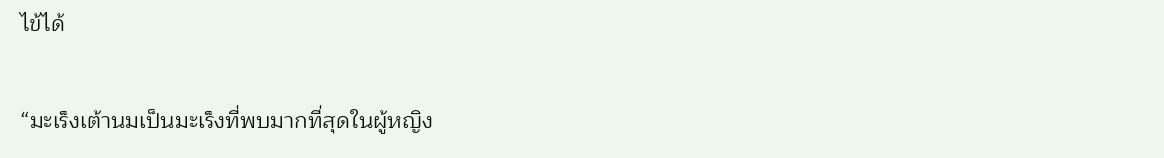ไข้ได้

“มะเร็งเต้านมเป็นมะเร็งที่พบมากที่สุดในผู้หญิง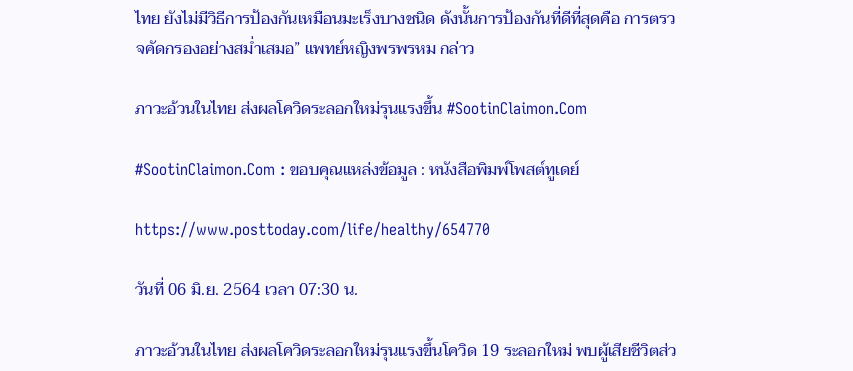ไทย ยังไม่มีวิธีการป้องกันเหมือนมะเร็งบางชนิด ดังนั้นการป้องกันที่ดีที่สุดคือ การตรวจคัดกรองอย่างสม่ำเสมอ” แพทย์หญิงพรพรหม กล่าว

ภาวะอ้วนในไทย ส่งผลโควิดระลอกใหม่รุนแรงขึ้น #SootinClaimon.Com

#SootinClaimon.Com : ขอบคุณแหล่งข้อมูล : หนังสือพิมพ์โพสต์ทูเดย์

https://www.posttoday.com/life/healthy/654770

วันที่ 06 มิ.ย. 2564 เวลา 07:30 น.

ภาวะอ้วนในไทย ส่งผลโควิดระลอกใหม่รุนแรงขึ้นโควิด 19 ระลอกใหม่ พบผู้เสียชีวิตส่ว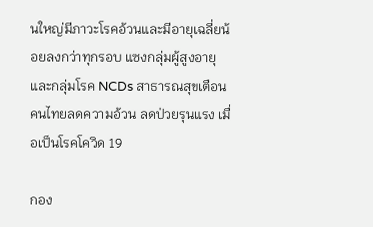นใหญ่มีภาวะโรคอ้วนและมีอายุเฉลี่ยน้อยลงกว่าทุกรอบ แซงกลุ่มผู้สูงอายุและกลุ่มโรค NCDs สาธารณสุขเตือนคนไทยลดความอ้วน ลดป่วยรุนแรง เมื่อเป็นโรคโควิด 19

กอง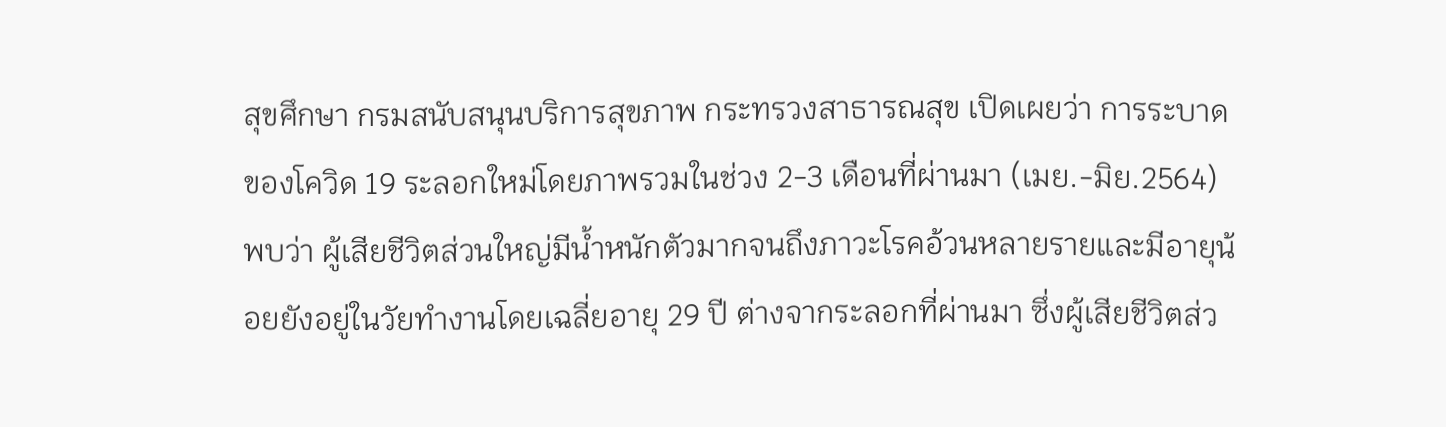สุขศึกษา กรมสนับสนุนบริการสุขภาพ กระทรวงสาธารณสุข เปิดเผยว่า การระบาดของโควิด 19 ระลอกใหม่โดยภาพรวมในช่วง 2-3 เดือนที่ผ่านมา (เมย.-มิย.2564) พบว่า ผู้เสียชีวิตส่วนใหญ่มีน้ำหนักตัวมากจนถึงภาวะโรคอ้วนหลายรายและมีอายุน้อยยังอยู่ในวัยทำงานโดยเฉลี่ยอายุ 29 ปี ต่างจากระลอกที่ผ่านมา ซึ่งผู้เสียชีวิตส่ว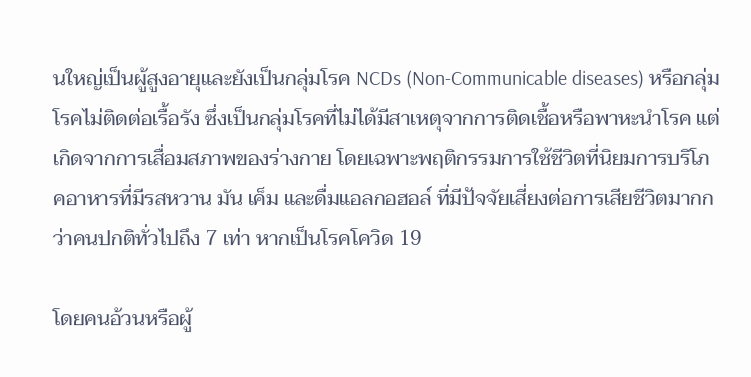นใหญ่เป็นผู้สูงอายุและยังเป็นกลุ่มโรค NCDs (Non-Communicable diseases) หรือกลุ่มโรคไม่ติดต่อเรื้อรัง ซึ่งเป็นกลุ่มโรคที่ไม่ได้มีสาเหตุจากการติดเชื้อหรือพาหะนำโรค แต่เกิดจากการเสื่อมสภาพของร่างกาย โดยเฉพาะพฤติกรรมการใช้ชีวิตที่นิยมการบริโภคอาหารที่มีรสหวาน มัน เค็ม และดื่มแอลกอฮอล์ ที่มีปัจจัยเสี่ยงต่อการเสียชีวิตมากกว่าคนปกติทั่วไปถึง 7 เท่า หากเป็นโรคโควิด 19

โดยคนอ้วนหรือผู้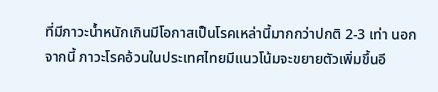ที่มีภาวะน้ำหนักเกินมีโอกาสเป็นโรคเหล่านี้มากกว่าปกติ 2-3 เท่า นอกจากนี้ ภาวะโรคอ้วนในประเทศไทยมีแนวโน้มจะขยายตัวเพิ่มขึ้นอี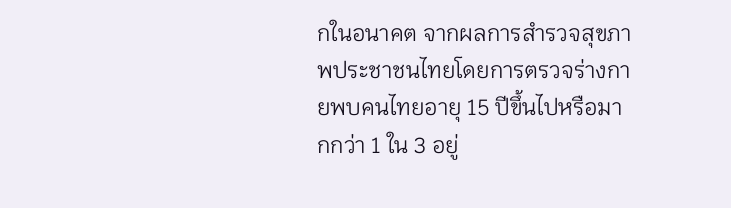กในอนาคต จากผลการสำรวจสุขภาพประชาชนไทยโดยการตรวจร่างกายพบคนไทยอายุ 15 ปีขึ้นไปหรือมากกว่า 1 ใน 3 อยู่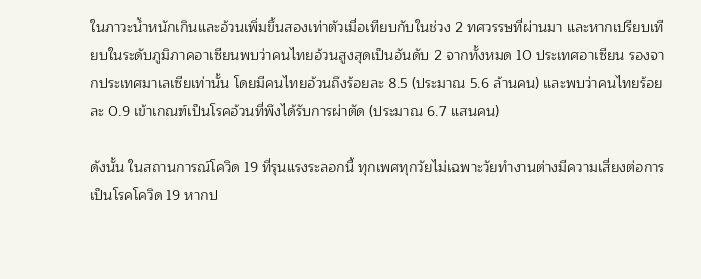ในภาวะน้ำหนักเกินและอ้วนเพิ่มขึ้นสองเท่าตัวเมื่อเทียบกับในช่วง 2 ทศวรรษที่ผ่านมา และหากเปรียบเทียบในระดับภูมิภาคอาเซียนพบว่าคนไทยอ้วนสูงสุดเป็นอันดับ 2 จากทั้งหมด 10 ประเทศอาเซียน รองจากประเทศมาเลเซียเท่านั้น โดยมีคนไทยอ้วนถึงร้อยละ 8.5 (ประมาณ 5.6 ล้านคน) และพบว่าคนไทยร้อยละ 0.9 เข้าเกณฑ์เป็นโรคอ้วนที่พึงได้รับการผ่าตัด (ประมาณ 6.7 แสนคน)

ดังนั้น ในสถานการณ์โควิด 19 ที่รุนแรงระลอกนี้ ทุกเพศทุกวัยไม่เฉพาะวัยทำงานต่างมีความเสี่ยงต่อการเป็นโรคโควิด 19 หากป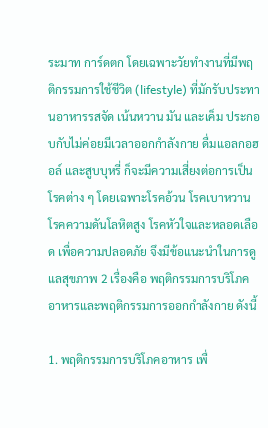ระมาท การ์ดตก โดยเฉพาะวัยทำงานที่มีพฤติกรรมการใช้ชีวิต (lifestyle) ที่มักรับประทานอาหารรสจัด เน้นหวาน มัน และเค็ม ประกอบกับไม่ค่อยมีเวลาออกกำลังกาย ดื่มแอลกอฮอล์ และสูบบุหรี่ ก็จะมีความเสี่ยงต่อการเป็นโรคต่าง ๆ โดยเฉพาะโรคอ้วน โรคเบาหวาน โรคความดันโลหิตสูง โรคหัวใจและหลอดเลือด เพื่อความปลอดภัย จึงมีข้อแนะนำในการดูแลสุขภาพ 2 เรื่องคือ พฤติกรรมการบริโภคอาหารและพฤติกรรมการออกกำลังกาย ดังนี้

1. พฤติกรรมการบริโภคอาหาร เพื่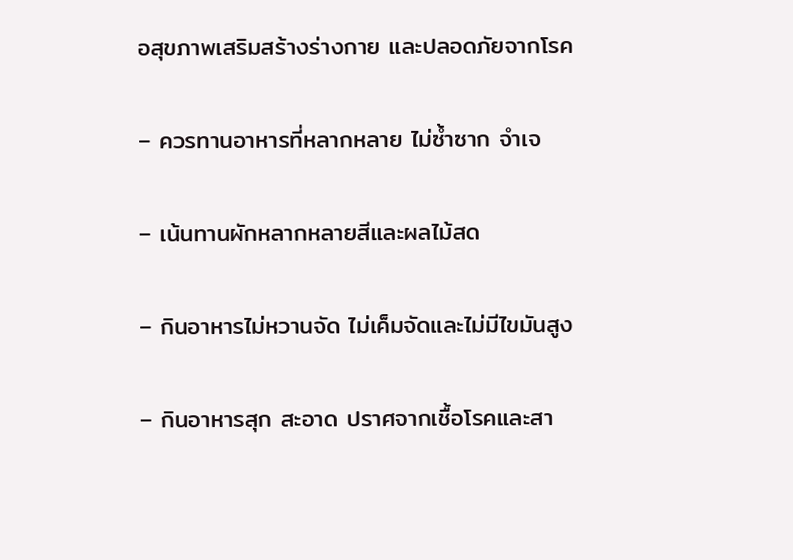อสุขภาพเสริมสร้างร่างกาย และปลอดภัยจากโรค

– ควรทานอาหารที่หลากหลาย ไม่ซ้ำซาก จำเจ

– เน้นทานผักหลากหลายสีและผลไม้สด

– กินอาหารไม่หวานจัด ไม่เค็มจัดและไม่มีไขมันสูง

– กินอาหารสุก สะอาด ปราศจากเชื้อโรคและสา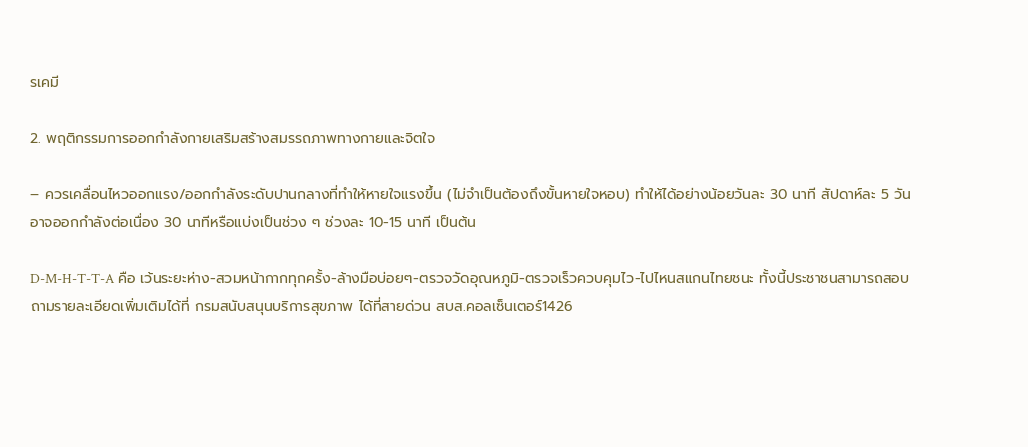รเคมี

2. พฤติกรรมการออกกำลังกายเสริมสร้างสมรรถภาพทางกายและจิตใจ

– ควรเคลื่อนไหวออกแรง/ออกกำลังระดับปานกลางที่ทำให้หายใจแรงขึ้น (ไม่จำเป็นต้องถึงขั้นหายใจหอบ) ทำให้ได้อย่างน้อยวันละ 30 นาที สัปดาห์ละ 5 วัน อาจออกกำลังต่อเนื่อง 30 นาทีหรือแบ่งเป็นช่วง ๆ ช่วงละ 10-15 นาที เป็นต้น

D-M-H-T-T-A คือ เว้นระยะห่าง-สวมหน้ากากทุกครั้ง-ล้างมือบ่อยๆ-ตรวจวัดอุณหภูมิ-ตรวจเร็วควบคุมไว-ไปไหนสแกนไทยชนะ ทั้งนี้ประชาชนสามารถสอบถามรายละเอียดเพิ่มเติมได้ที่ กรมสนับสนุนบริการสุขภาพ ได้ที่สายด่วน สบส.คอลเซ็นเตอร์1426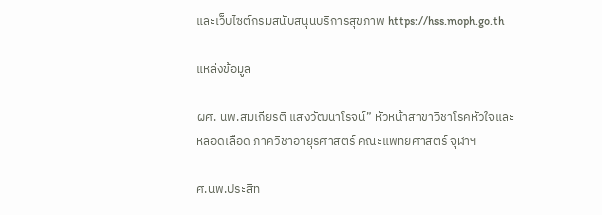และเว็บไซต์กรมสนับสนุนบริการสุขภาพ https://hss.moph.go.th

แหล่งข้อมูล

ผศ. นพ.สมเกียรติ แสงวัฒนาโรจน์” หัวหน้าสาขาวิชาโรคหัวใจและหลอดเลือด ภาควิชาอายุรศาสตร์ คณะแพทยศาสตร์ จุฬาฯ

ศ.นพ.ประสิท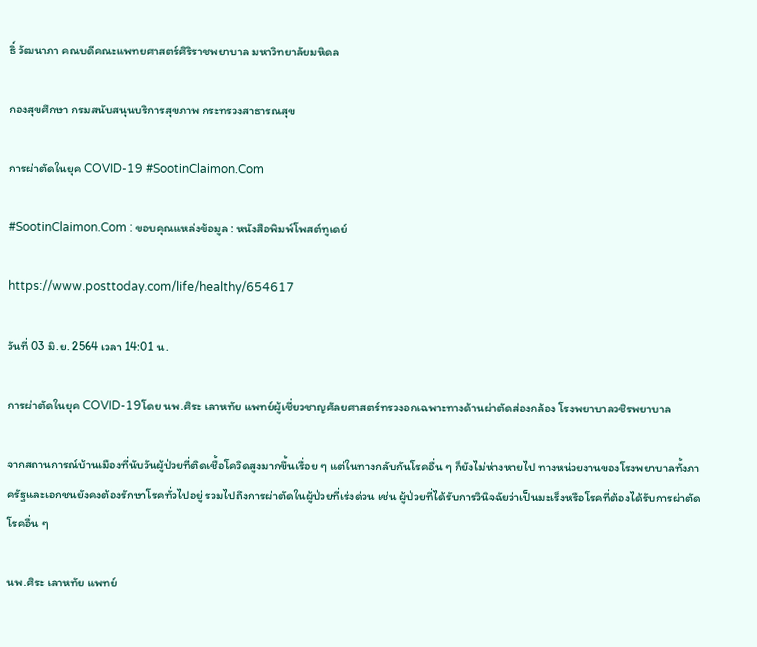ธิ์ วัฒนาภา คณบดีคณะแพทยศาสตร์ศิริราชพยาบาล มหาวิทยาลัยมหิดล

กองสุขศึกษา กรมสนับสนุนบริการสุขภาพ กระทรวงสาธารณสุข

การผ่าตัดในยุค COVID-19 #SootinClaimon.Com

#SootinClaimon.Com : ขอบคุณแหล่งข้อมูล : หนังสือพิมพ์โพสต์ทูเดย์

https://www.posttoday.com/life/healthy/654617

วันที่ 03 มิ.ย. 2564 เวลา 14:01 น.

การผ่าตัดในยุค COVID-19โดย นพ.ศิระ เลาหทัย แพทย์ผู้เชี่ยวชาญศัลยศาสตร์ทรวงอกเฉพาะทางด้านผ่าตัดส่องกล้อง โรงพยาบาลวชิรพยาบาล

จากสถานการณ์บ้านเมืองที่นับวันผู้ป่วยที่ติดเชื้อโควิดสูงมากขึ้นเรื่อย ๆ แต่ในทางกลับกันโรคอื่น ๆ ก็ยังไม่ห่างหายไป ทางหน่วยงานของโรงพยาบาลทั้งภาครัฐและเอกชนยังคงต้องรักษาโรคทั่วไปอยู่ รวมไปถึงการผ่าตัดในผู้ป่วยที่เร่งด่วน เช่น ผู้ป่วยที่ได้รับการวินิจฉัยว่าเป็นมะเร็งหรือโรคที่ต้องได้รับการผ่าตัดโรคอื่น ๆ

นพ.ศิระ เลาหทัย แพทย์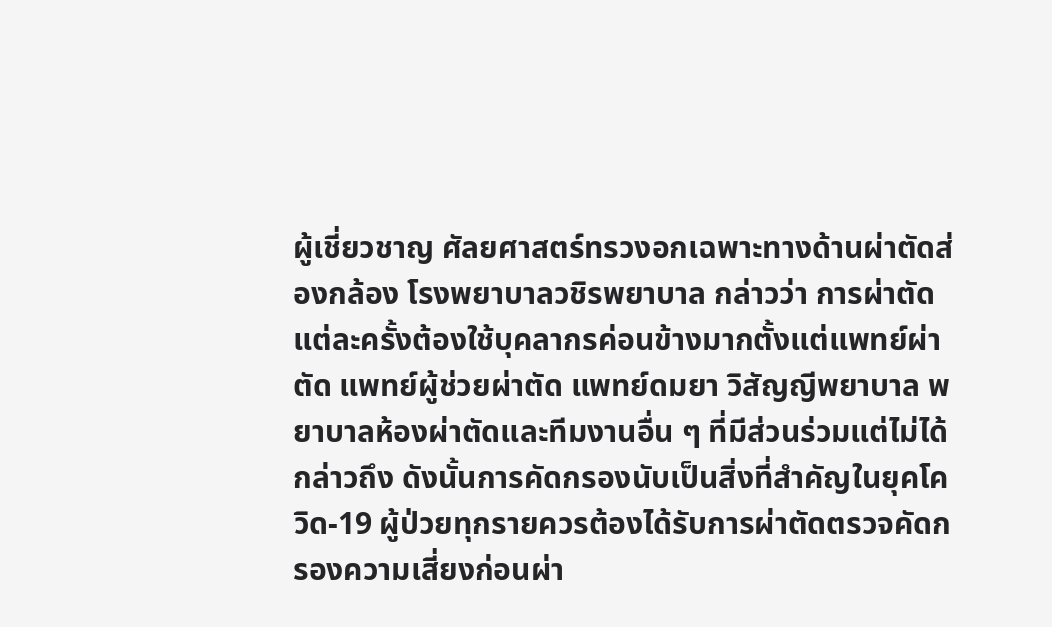ผู้เชี่ยวชาญ ศัลยศาสตร์ทรวงอกเฉพาะทางด้านผ่าตัดส่องกล้อง โรงพยาบาลวชิรพยาบาล กล่าวว่า การผ่าตัดแต่ละครั้งต้องใช้บุคลากรค่อนข้างมากตั้งแต่แพทย์ผ่าตัด แพทย์ผู้ช่วยผ่าตัด แพทย์ดมยา วิสัญญีพยาบาล พยาบาลห้องผ่าตัดและทีมงานอื่น ๆ ที่มีส่วนร่วมแต่ไม่ได้กล่าวถึง ดังนั้นการคัดกรองนับเป็นสิ่งที่สำคัญในยุคโควิด-19 ผู้ป่วยทุกรายควรต้องได้รับการผ่าตัดตรวจคัดกรองความเสี่ยงก่อนผ่า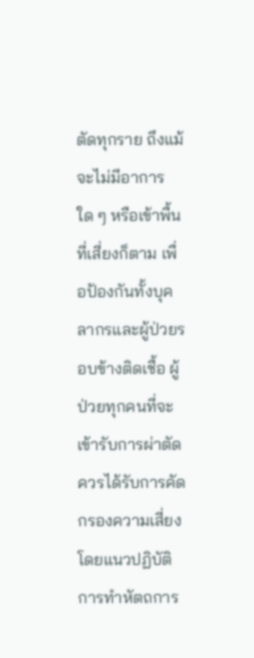ตัดทุกราย ถึงแม้จะไม่มีอาการใด ๆ หรือเข้าพื้นที่เสี่ยงก็ตาม เพื่อป้องกันทั้งบุคลากรและผู้ป่วยรอบข้างติดเชื้อ ผู้ป่วยทุกคนที่จะเข้ารับการผ่าตัดควรได้รับการคัดกรองความเสี่ยง โดยแนวปฏิบัติการทำหัตถการ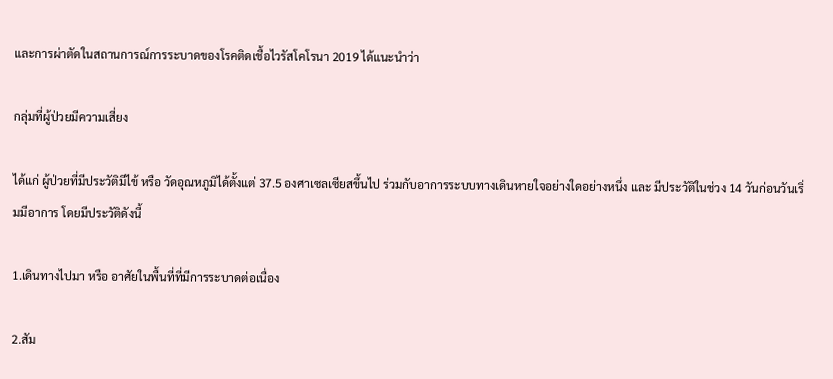และการผ่าตัดในสถานการณ์การระบาดของโรคติดเชื้อไวรัสโคโรนา 2019 ได้แนะนำว่า

กลุ่มที่ผู้ป่วยมีความเสี่ยง

ได้แก่ ผู้ป่วยที่มีประวัติมีไข้ หรือ วัดอุณหภูมิได้ตั้งแต่ 37.5 องศาเซลเซียสขึ้นไป ร่วมกับอาการระบบทางเดินหายใจอย่างใดอย่างหนึ่ง และ มีประวัติในช่วง 14 วันก่อนวันเริ่มมีอาการ โดยมีประวัติดังนี้

1.เดินทางไปมา หรือ อาศัยในพื้นที่ที่มีการระบาดต่อเนื่อง

2.สัม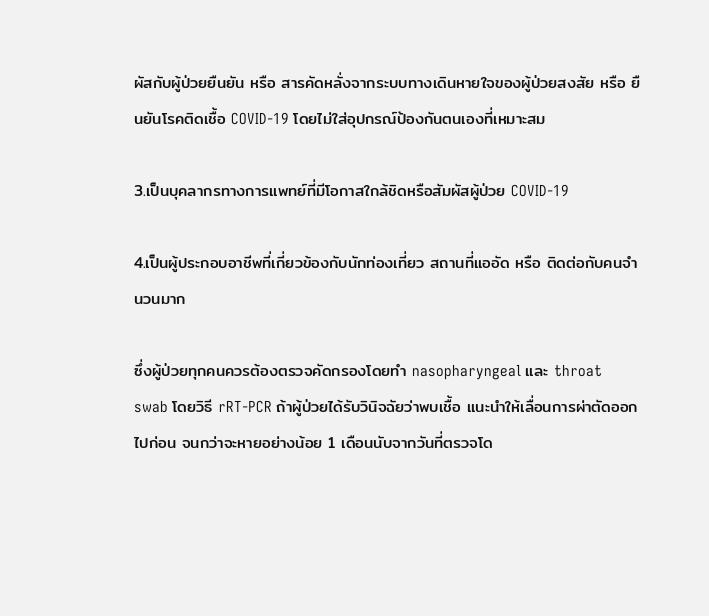ผัสกับผู้ป่วยยืนยัน หรือ สารคัดหลั่งจากระบบทางเดินหายใจของผู้ป่วยสงสัย หรือ ยืนยันโรคติดเชื้อ COVID-19 โดยไม่ใส่อุปกรณ์ป้องกันตนเองที่เหมาะสม

3.เป็นบุคลากรทางการแพทย์ที่มีโอกาสใกล้ชิดหรือสัมผัสผู้ป่วย COVID-19

4.เป็นผู้ประกอบอาชีพที่เกี่ยวข้องกับนักท่องเที่ยว สถานที่แออัด หรือ ติดต่อกับคนจำนวนมาก

ซึ่งผู้ป่วยทุกคนควรต้องตรวจคัดกรองโดยทำ nasopharyngeal และ throat swab โดยวิธี rRT-PCR ถ้าผู้ป่วยได้รับวินิจฉัยว่าพบเชื้อ แนะนำให้เลื่อนการผ่าตัดออกไปก่อน จนกว่าจะหายอย่างน้อย 1 เดือนนับจากวันที่ตรวจโด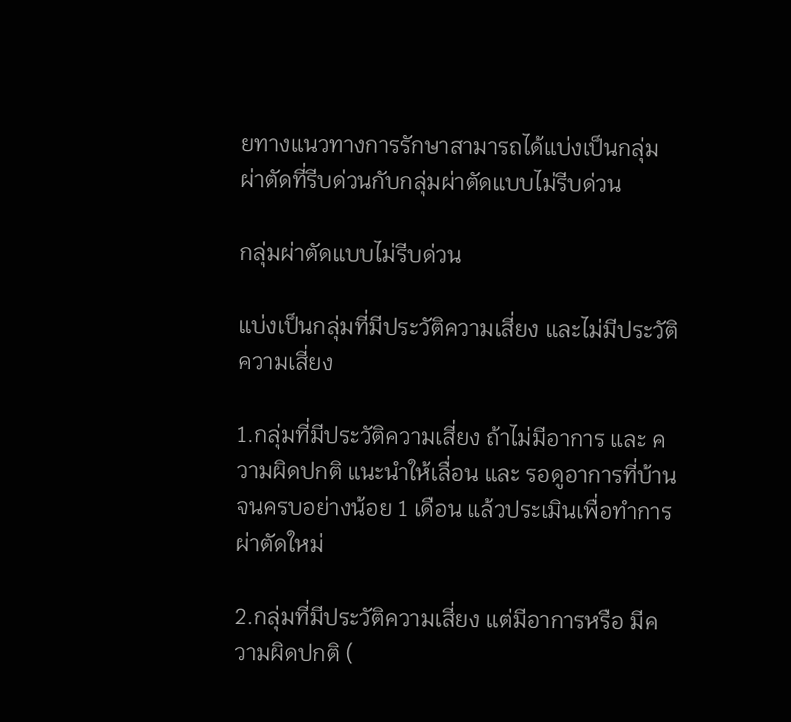ยทางแนวทางการรักษาสามารถได้แบ่งเป็นกลุ่มผ่าตัดที่รีบด่วนกับกลุ่มผ่าตัดแบบไม่รีบด่วน

กลุ่มผ่าตัดแบบไม่รีบด่วน

แบ่งเป็นกลุ่มที่มีประวัติความเสี่ยง และไม่มีประวัติความเสี่ยง

1.กลุ่มที่มีประวัติความเสี่ยง ถ้าไม่มีอาการ และ ความผิดปกติ แนะนำให้เลื่อน และ รอดูอาการที่บ้านจนครบอย่างน้อย 1 เดือน แล้วประเมินเพื่อทำการผ่าตัดใหม่

2.กลุ่มที่มีประวัติความเสี่ยง แต่มีอาการหรือ มีความผิดปกติ (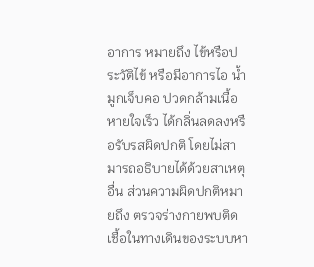อาการ หมายถึง ไข้หรือประวัติไข้ หรือมีอาการไอ น้ำมูกเจ็บคอ ปวดกล้ามเนื้อ หายใจเร็ว ได้กลิ่นลดลงหรือรับรสผิดปกติ โดยไม่สามารถอธิบายได้ด้วยสาเหตุอื่น ส่วนความผิดปกติหมายถึง ตรวจร่างกายพบติดเชื้อในทางเดินของระบบหา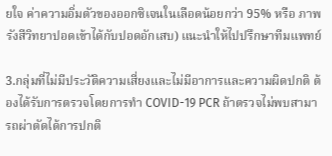ยใจ ค่าความอิ่มตัวของออกซิเจนในเลือดน้อยกว่า 95% หรือ ภาพรังสีวิทยาปอดเข้าได้กับปอดอักเสบ) แนะนำให้ไปปรึกษาทีมแพทย์

3.กลุ่มที่ไม่มีประวัติความเสี่ยงและไม่มีอาการและความผิดปกติ ต้องได้รับการตรวจโดยการทำ COVID-19 PCR ถ้าตรวจไม่พบสามารถผ่าตัดได้การปกติ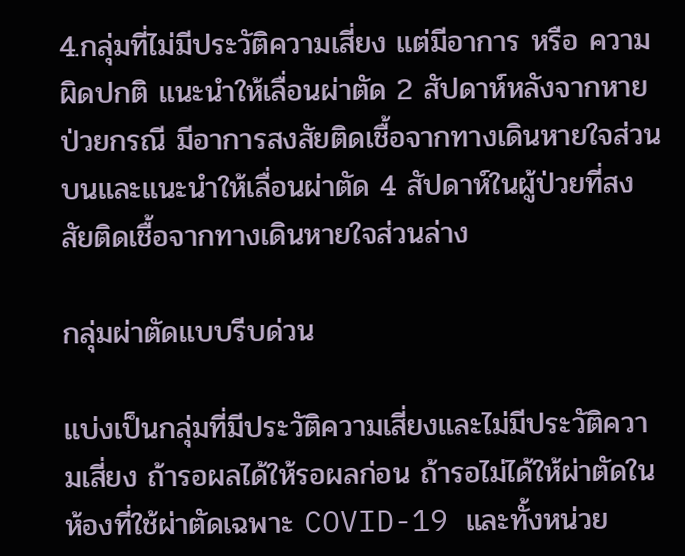4.กลุ่มที่ไม่มีประวัติความเสี่ยง แต่มีอาการ หรือ ความผิดปกติ แนะนำให้เลื่อนผ่าตัด 2 สัปดาห์หลังจากหายป่วยกรณี มีอาการสงสัยติดเชื้อจากทางเดินหายใจส่วนบนและแนะนำให้เลื่อนผ่าตัด 4 สัปดาห์ในผู้ป่วยที่สงสัยติดเชื้อจากทางเดินหายใจส่วนล่าง

กลุ่มผ่าตัดแบบรีบด่วน

แบ่งเป็นกลุ่มที่มีประวัติความเสี่ยงและไม่มีประวัติความเสี่ยง ถ้ารอผลได้ให้รอผลก่อน ถ้ารอไม่ได้ให้ผ่าตัดในห้องที่ใช้ผ่าตัดเฉพาะ COVID-19 และทั้งหน่วย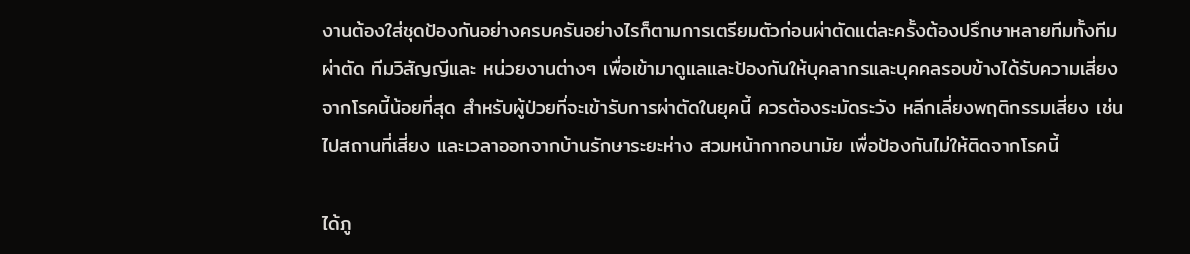งานต้องใส่ชุดป้องกันอย่างครบครันอย่างไรก็ตามการเตรียมตัวก่อนผ่าตัดแต่ละครั้งต้องปรึกษาหลายทีมทั้งทีมผ่าตัด ทีมวิสัญญีและ หน่วยงานต่างๆ เพื่อเข้ามาดูแลและป้องกันให้บุคลากรและบุคคลรอบข้างได้รับความเสี่ยงจากโรคนี้น้อยที่สุด สำหรับผู้ป่วยที่จะเข้ารับการผ่าตัดในยุคนี้ ควรต้องระมัดระวัง หลีกเลี่ยงพฤติกรรมเสี่ยง เช่น ไปสถานที่เสี่ยง และเวลาออกจากบ้านรักษาระยะห่าง สวมหน้ากากอนามัย เพื่อป้องกันไม่ให้ติดจากโรคนี้

ได้ภู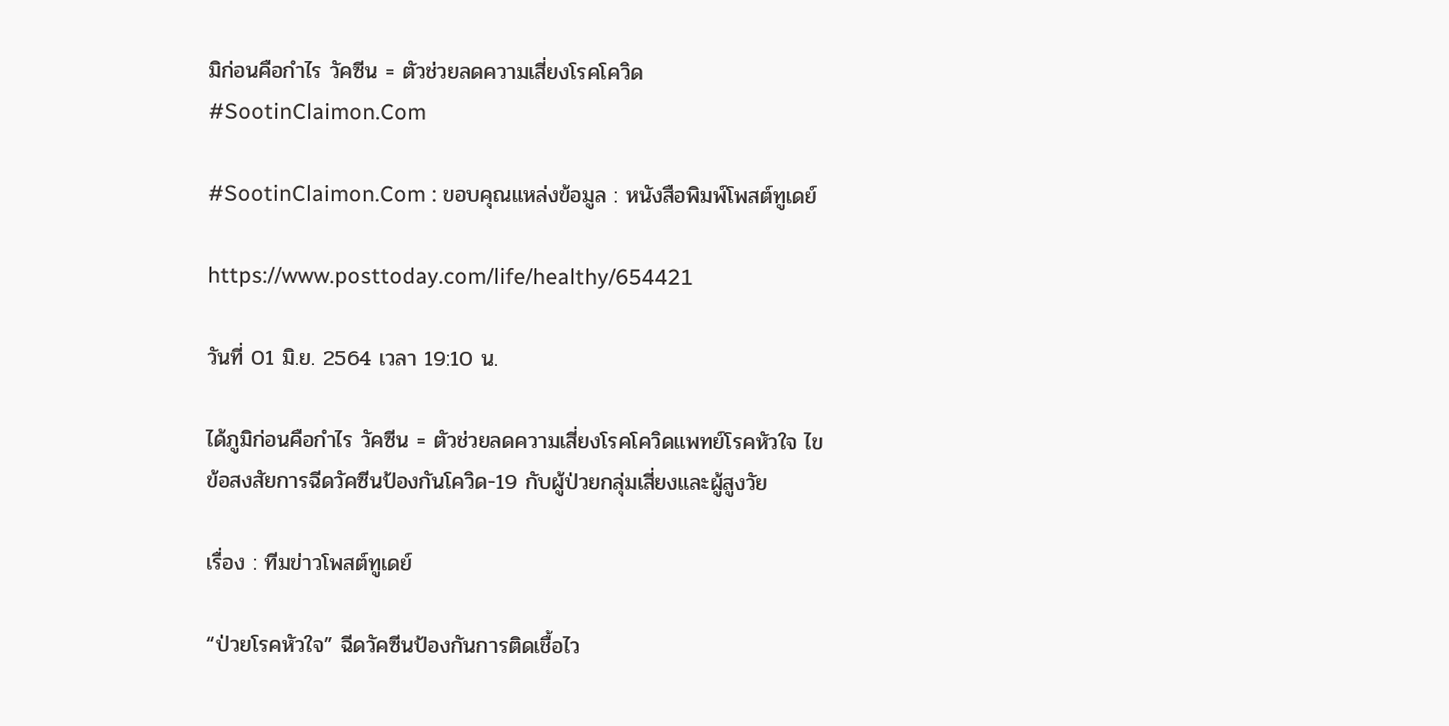มิก่อนคือกำไร วัคซีน = ตัวช่วยลดความเสี่ยงโรคโควิด #SootinClaimon.Com

#SootinClaimon.Com : ขอบคุณแหล่งข้อมูล : หนังสือพิมพ์โพสต์ทูเดย์

https://www.posttoday.com/life/healthy/654421

วันที่ 01 มิ.ย. 2564 เวลา 19:10 น.

ได้ภูมิก่อนคือกำไร วัคซีน = ตัวช่วยลดความเสี่ยงโรคโควิดแพทย์โรคหัวใจ ไขข้อสงสัยการฉีดวัคซีนป้องกันโควิด-19 กับผู้ป่วยกลุ่มเสี่ยงและผู้สูงวัย

เรื่อง : ทีมข่าวโพสต์ทูเดย์

“ป่วยโรคหัวใจ” ฉีดวัคซีนป้องกันการติดเชื้อไว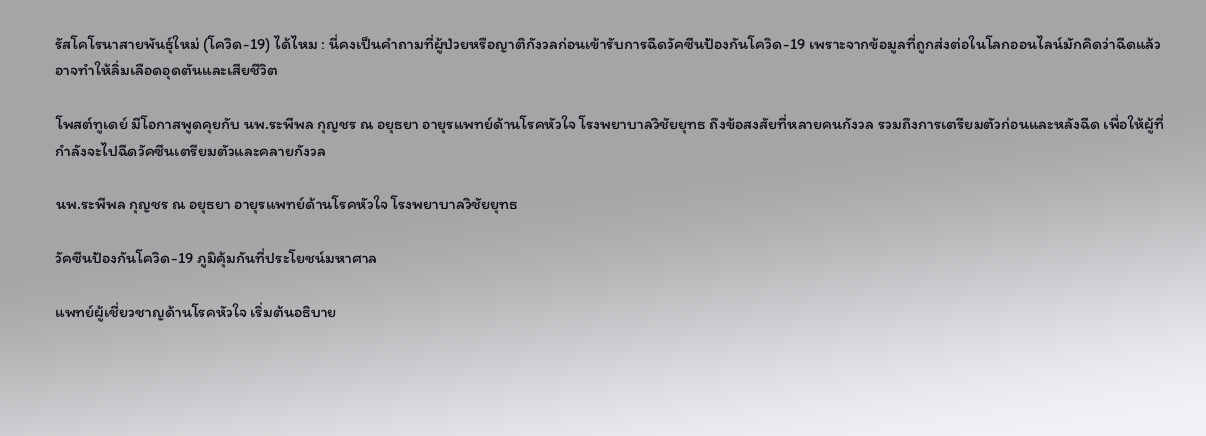รัสโคโรนาสายพันธุ์ใหม่ (โควิด-19) ได้ไหม : นี่คงเป็นคำถามที่ผู้ป่วยหรือญาติกังวลก่อนเข้ารับการฉีดวัคซีนป้องกันโควิด-19 เพราะจากข้อมูลที่ถูกส่งต่อในโลกออนไลน์มักคิดว่าฉีดแล้วอาจทำให้ลิ่มเลือดอุดตันและเสียชีวิต

โพสต์ทูเดย์ มีโอกาสพูดคุยกับ นพ.ระพีพล กุญชร ณ อยุธยา อายุรแพทย์ด้านโรคหัวใจ โรงพยาบาลวิชัยยุทธ ถึงข้อสงสัยที่หลายคนกังวล รวมถึงการเตรียมตัวก่อนและหลังฉีด เพื่อให้ผู้ที่กำลังจะไปฉีดวัคซีนเตรียมตัวและคลายกังวล

นพ.ระพีพล กุญชร ณ อยุธยา อายุรแพทย์ด้านโรคหัวใจ โรงพยาบาลวิชัยยุทธ

วัคซีนป้องกันโควิด-19 ภูมิคุ้มกันที่ประโยชน์มหาศาล

แพทย์ผู้เชี่ยวชาญด้านโรคหัวใจ เริ่มต้นอธิบาย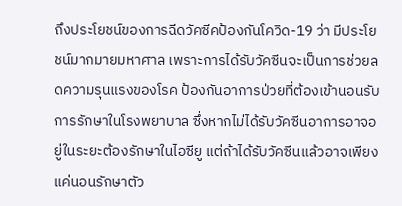ถึงประโยชน์ของการฉีดวัคซีคป้องกันโควิด-19 ว่า มีประโยชน์มากมายมหาศาล เพราะการได้รับวัคซีนจะเป็นการช่วยลดความรุนแรงของโรค ป้องกันอาการป่วยที่ต้องเข้านอนรับการรักษาในโรงพยาบาล ซึ่งหากไม่ได้รับวัคซีนอาการอาจอยู่ในระยะต้องรักษาในไอซียู แต่ถ้าได้รับวัคซีนแล้วอาจเพียงแค่นอนรักษาตัว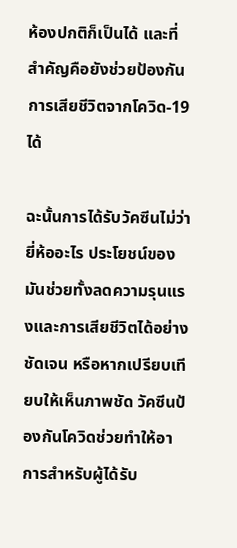ห้องปกติก็เป็นได้ และที่สำคัญคือยังช่วยป้องกันการเสียชีวิตจากโควิด-19 ได้

ฉะนั้นการได้รับวัคซีนไม่ว่ายี่ห้ออะไร ประโยชน์ของมันช่วยทั้งลดความรุนแรงและการเสียชีวิตได้อย่างชัดเจน หรือหากเปรียบเทียบให้เห็นภาพชัด วัคซีนป้องกันโควิดช่วยทำให้อาการสำหรับผู้ได้รับ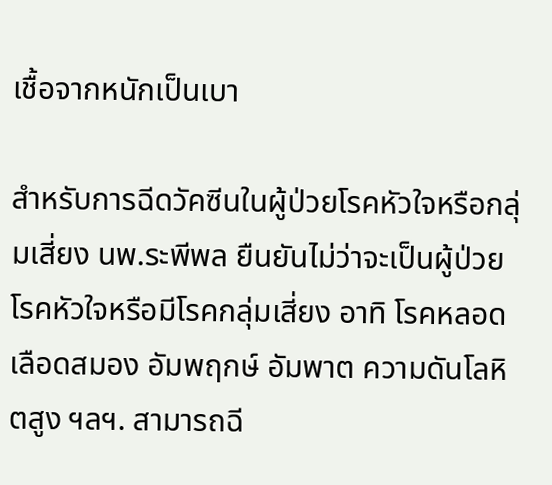เชื้อจากหนักเป็นเบา

สำหรับการฉีดวัคซีนในผู้ป่วยโรคหัวใจหรือกลุ่มเสี่ยง นพ.ระพีพล ยืนยันไม่ว่าจะเป็นผู้ป่วยโรคหัวใจหรือมีโรคกลุ่มเสี่ยง อาทิ โรคหลอดเลือดสมอง อัมพฤกษ์ อัมพาต ความดันโลหิตสูง ฯลฯ. สามารถฉี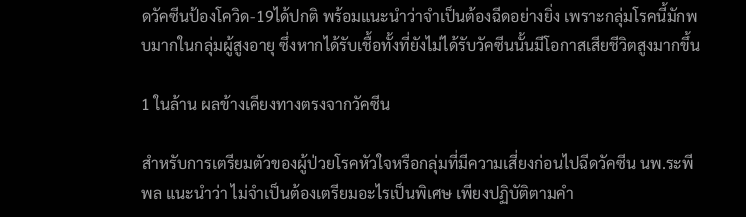ดวัคซีนป้องโควิด-19ได้ปกติ พร้อมแนะนำว่าจำเป็นต้องฉีดอย่างยิ่ง เพราะกลุ่มโรคนี้มักพบมากในกลุ่มผู้สูงอายุ ซึ่งหากได้รับเชื้อทั้งที่ยังไม่ได้รับวัคซีนนั้นมีโอกาสเสียชีวิตสูงมากขึ้น

1 ในล้าน ผลข้างเคียงทางตรงจากวัคซีน

สำหรับการเตรียมตัวของผู้ป่วยโรคหัวใจหรือกลุ่มที่มีความเสี่ยงก่อนไปฉีดวัคซีน นพ.ระพีพล แนะนำว่า ไม่จำเป็นต้องเตรียมอะไรเป็นพิเศษ เพียงปฏิบัติตามคํา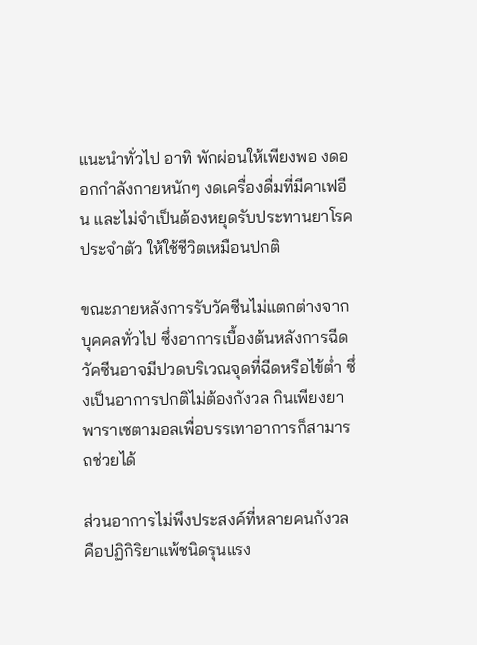แนะนำทั่วไป อาทิ พักผ่อนให้เพียงพอ งดออกกำลังกายหนักๆ งดเครื่องดื่มที่มีคาเฟอีน และไม่จำเป็นต้องหยุดรับประทานยาโรคประจำตัว ให้ใช้ชีวิตเหมือนปกติ

ขณะภายหลังการรับวัคซีนไม่แตกต่างจากบุคคลทั่วไป ซึ่งอาการเบื้องต้นหลังการฉีดวัคซีนอาจมีปวดบริเวณจุดที่ฉีดหรือไข้ต่ำ ซึ่งเป็นอาการปกติไม่ต้องกังวล กินเพียงยาพาราเซตามอลเพื่อบรรเทาอาการก็สามารถช่วยได้

ส่วนอาการไม่พึงประสงค์ที่หลายคนกังวล คือปฏิกิริยาแพ้ชนิดรุนแรง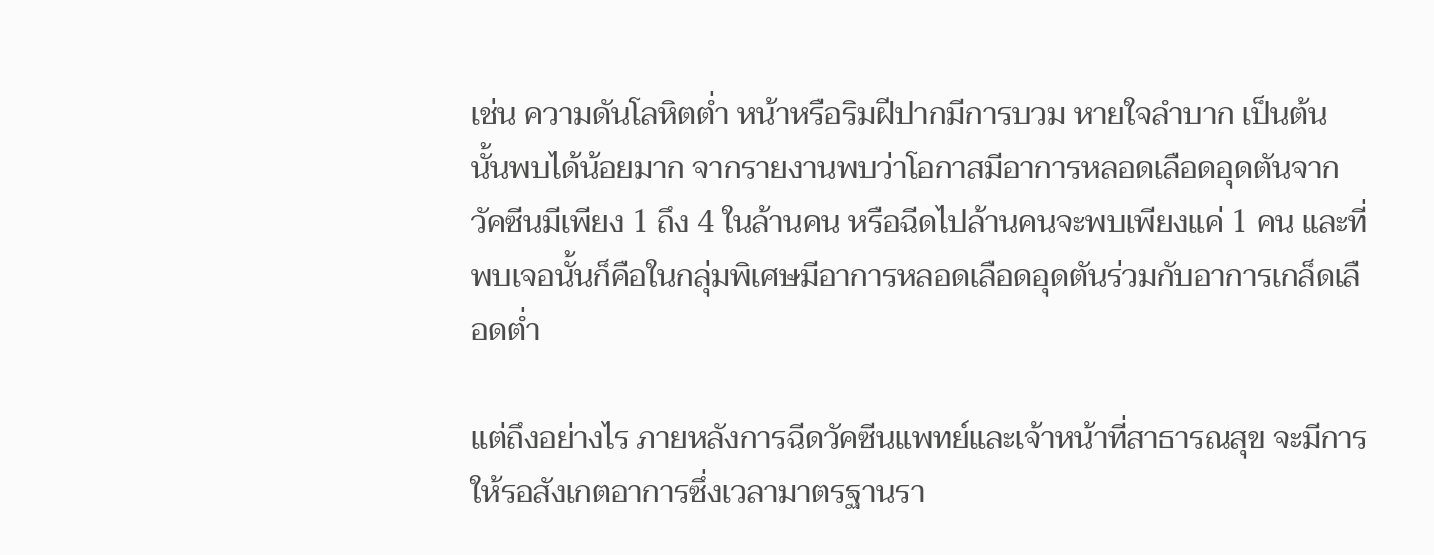เช่น ความดันโลหิตต่ำ หน้าหรือริมฝีปากมีการบวม หายใจลำบาก เป็นต้น นั้นพบได้น้อยมาก จากรายงานพบว่าโอกาสมีอาการหลอดเลือดอุดตันจากวัคซีนมีเพียง 1 ถึง 4 ในล้านคน หรือฉีดไปล้านคนจะพบเพียงแค่ 1 คน และที่พบเจอนั้นก็คือในกลุ่มพิเศษมีอาการหลอดเลือดอุดตันร่วมกับอาการเกล็ดเลือดต่ำ

แต่ถึงอย่างไร ภายหลังการฉีดวัคซีนแพทย์และเจ้าหน้าที่สาธารณสุข จะมีการให้รอสังเกตอาการซึ่งเวลามาตรฐานรา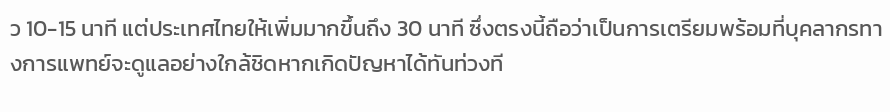ว 10-15 นาที แต่ประเทศไทยให้เพิ่มมากขึ้นถึง 30 นาที ซึ่งตรงนี้ถือว่าเป็นการเตรียมพร้อมที่บุคลากรทางการแพทย์จะดูแลอย่างใกล้ชิดหากเกิดปัญหาได้ทันท่วงที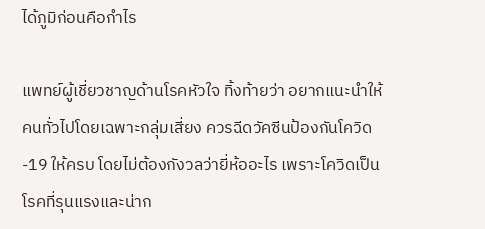ได้ภูมิก่อนคือกำไร

แพทย์ผู้เชี่ยวชาญด้านโรคหัวใจ ทิ้งท้ายว่า อยากแนะนำให้คนทั่วไปโดยเฉพาะกลุ่มเสี่ยง ควรฉีดวัคซีนป้องกันโควิด-19 ให้ครบ โดยไม่ต้องกังวลว่ายี่ห้ออะไร เพราะโควิดเป็นโรคที่รุนแรงและน่าก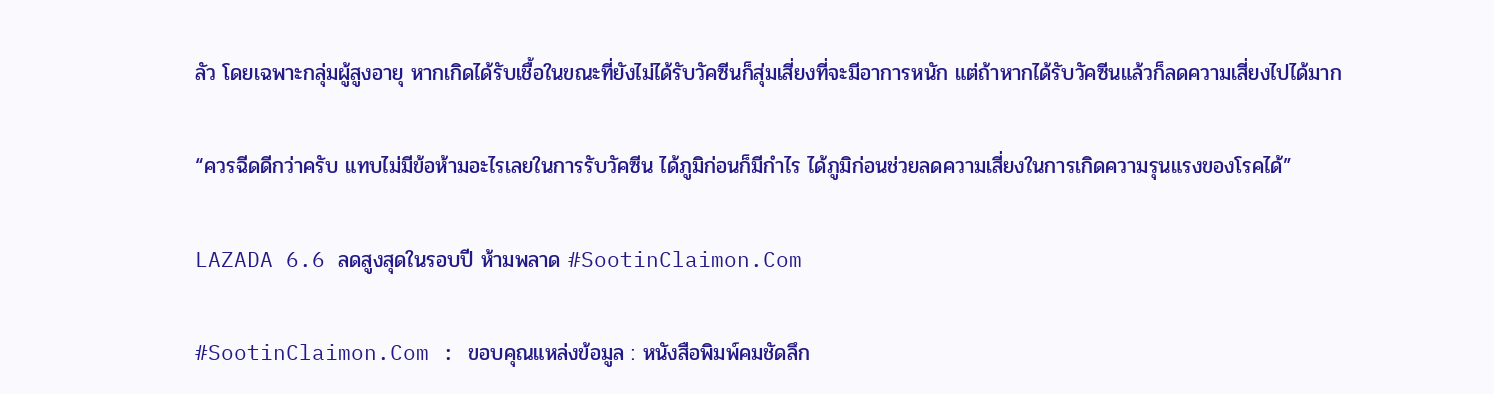ลัว โดยเฉพาะกลุ่มผู้สูงอายุ หากเกิดได้รับเชื้อในขณะที่ยังไม่ได้รับวัคซีนก็สุ่มเสี่ยงที่จะมีอาการหนัก แต่ถ้าหากได้รับวัคซีนแล้วก็ลดความเสี่ยงไปได้มาก

“ควรฉีดดีกว่าครับ แทบไม่มีข้อห้ามอะไรเลยในการรับวัคซีน ได้ภูมิก่อนก็มีกำไร ได้ภูมิก่อนช่วยลดความเสี่ยงในการเกิดความรุนแรงของโรคได้”

LAZADA 6.6 ลดสูงสุดในรอบปี ห้ามพลาด #SootinClaimon.Com

#SootinClaimon.Com : ขอบคุณแหล่งข้อมูล : หนังสือพิมพ์คมชัดลึก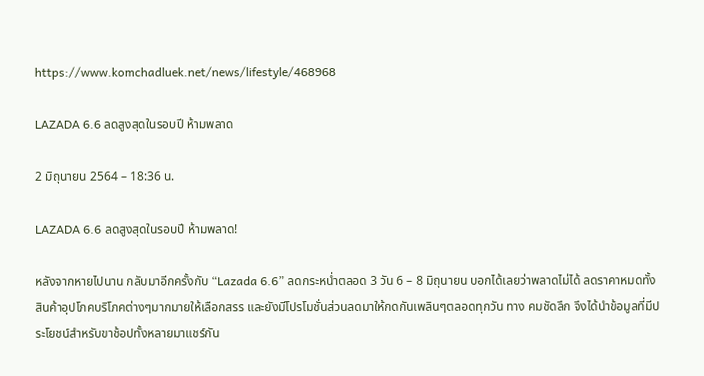https://www.komchadluek.net/news/lifestyle/468968

LAZADA 6.6 ลดสูงสุดในรอบปี ห้ามพลาด

2 มิถุนายน 2564 – 18:36 น.

LAZADA 6.6 ลดสูงสุดในรอบปี ห้ามพลาด!

หลังจากหายไปนาน กลับมาอีกครั้งกับ “Lazada 6.6” ลดกระหน่ำตลอด 3 วัน 6 – 8 มิถุนายน บอกได้เลยว่าพลาดไม่ได้ ลดราคาหมดทั้งสินค้าอุปโภคบริโภคต่างๆมากมายให้เลือกสรร และยังมีโปรโมชั่นส่วนลดมาให้กดกันเพลินๆตลอดทุกวัน ทาง คมชัดลึก จึงได้นำข้อมูลที่มีประโยชน์สำหรับขาช้อปทั้งหลายมาแชร์กัน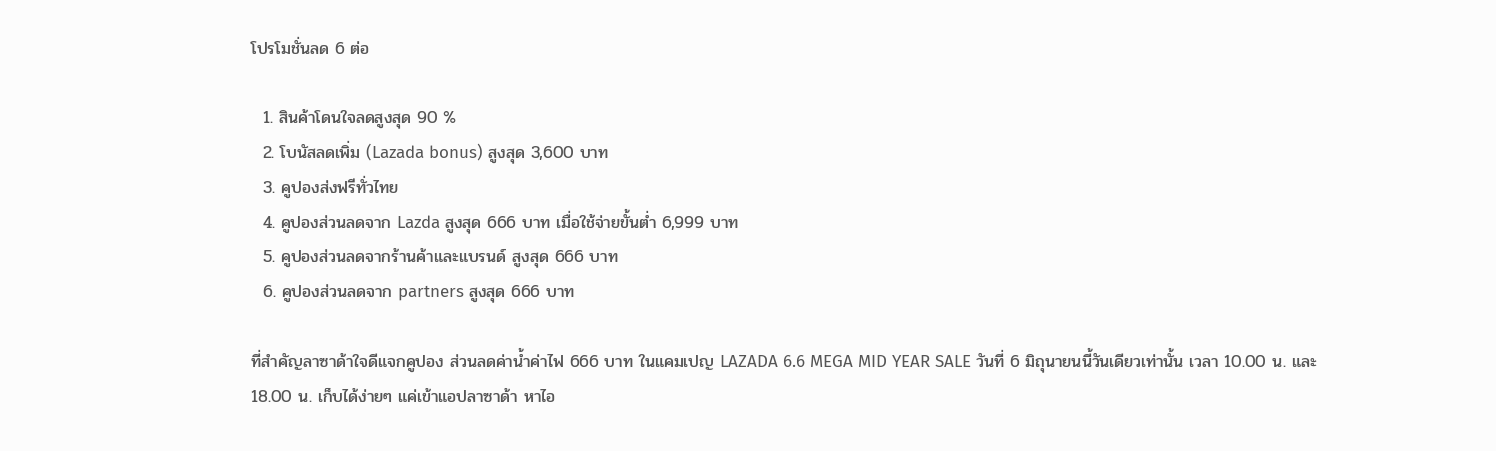โปรโมชั่นลด 6 ต่อ

  1. สินค้าโดนใจลดสูงสุด 90 %
  2. โบนัสลดเพิ่ม (Lazada bonus) สูงสุด 3,600 บาท
  3. คูปองส่งฟรีทั่วไทย
  4. คูปองส่วนลดจาก Lazda สูงสุด 666 บาท เมื่อใช้จ่ายขั้นต่ำ 6,999 บาท
  5. คูปองส่วนลดจากร้านค้าและแบรนด์ สูงสุด 666 บาท
  6. คูปองส่วนลดจาก partners สูงสุด 666 บาท

ที่สำคัญลาซาด้าใจดีแจกคูปอง ส่วนลดค่าน้ำค่าไฟ 666 บาท ในแคมเปญ LAZADA 6.6 MEGA MID YEAR SALE วันที่ 6 มิถุนายนนี้วันเดียวเท่านั้น เวลา 10.00 น. และ 18.00 น. เก็บได้ง่ายๆ แค่เข้าแอปลาซาด้า หาไอ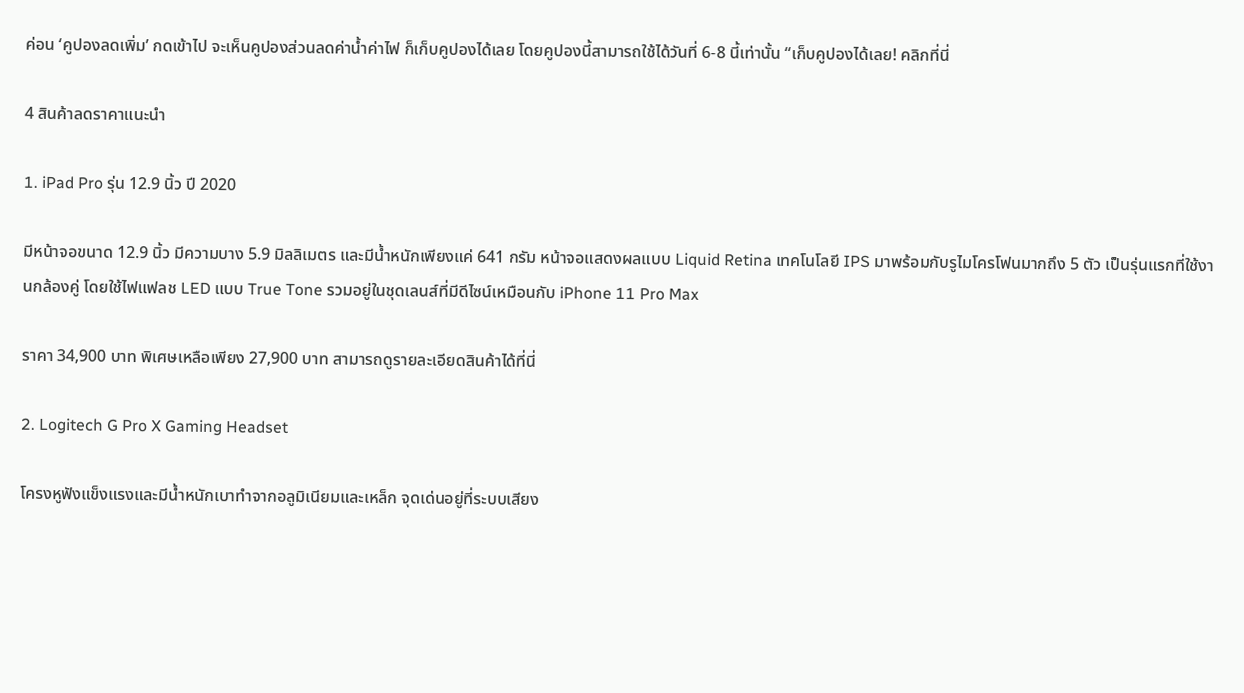ค่อน ‘คูปองลดเพิ่ม’ กดเข้าไป จะเห็นคูปองส่วนลดค่าน้ำค่าไฟ ก็เก็บคูปองได้เลย โดยคูปองนี้สามารถใช้ได้วันที่ 6-8 นี้เท่านั้น “เก็บคูปองได้เลย! คลิกที่นี่

4 สินค้าลดราคาแนะนำ

1. iPad Pro รุ่น 12.9 นิ้ว ปี 2020

มีหน้าจอขนาด 12.9 นิ้ว มีความบาง 5.9 มิลลิเมตร และมีน้ำหนักเพียงแค่ 641 กรัม หน้าจอแสดงผลแบบ Liquid Retina เทคโนโลยี IPS มาพร้อมกับรูไมโครโฟนมากถึง 5 ตัว เป็นรุ่นแรกที่ใช้งานกล้องคู่ โดยใช้ไฟแฟลช LED แบบ True Tone รวมอยู่ในชุดเลนส์ที่มีดีไซน์เหมือนกับ iPhone 11 Pro Max

ราคา 34,900 บาท พิเศษเหลือเพียง 27,900 บาท สามารถดูรายละเอียดสินค้าได้ที่นี่

2. Logitech G Pro X Gaming Headset

โครงหูฟังแข็งแรงและมีน้ำหนักเบาทำจากอลูมิเนียมและเหล็ก จุดเด่นอยู่ที่ระบบเสียง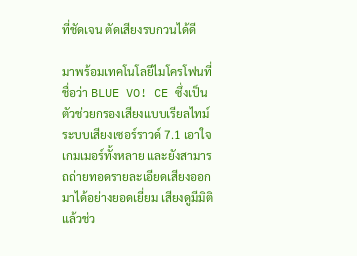ที่ชัดเจน ตัดเสียงรบกวนได้ดี

มาพร้อมเทคโนโลยีไมโครโฟนที่ชื่อว่า BLUE VO! CE ซึ่งเป็นตัวช่วยกรองเสียงแบบเรียลไทม์ ระบบเสียงเซอร์ราวด์ 7.1 เอาใจเกมเมอร์ทั้งหลาย และยังสามารถถ่ายทอดรายละเอียดเสียงออกมาได้อย่างยอดเยี่ยม เสียงดูมีมิติ แล้วช่ว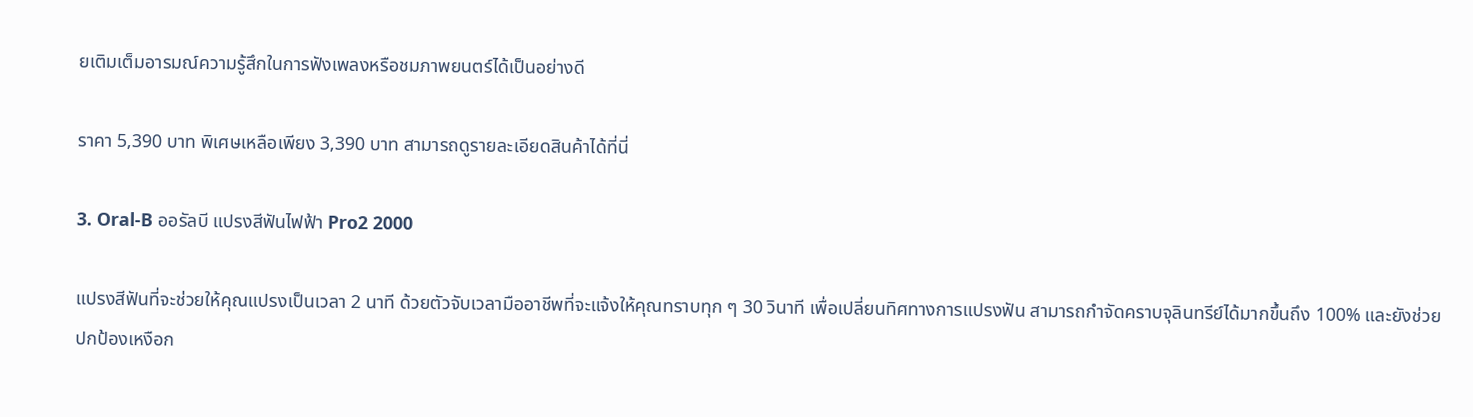ยเติมเต็มอารมณ์ความรู้สึกในการฟังเพลงหรือชมภาพยนตร์ได้เป็นอย่างดี

ราคา 5,390 บาท พิเศษเหลือเพียง 3,390 บาท สามารถดูรายละเอียดสินค้าได้ที่นี่

3. Oral-B ออรัลบี แปรงสีฟันไฟฟ้า Pro2 2000

แปรงสีฟันที่จะช่วยให้คุณแปรงเป็นเวลา 2 นาที ด้วยตัวจับเวลามืออาชีพที่จะแจ้งให้คุณทราบทุก ๆ 30 วินาที เพื่อเปลี่ยนทิศทางการแปรงฟัน สามารถกำจัดคราบจุลินทรีย์ได้มากขึ้นถึง 100% และยังช่วยปกป้องเหงือก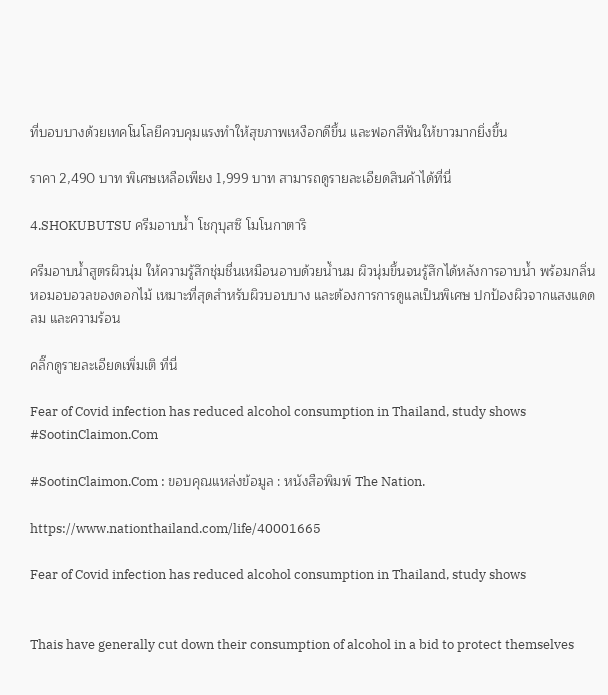ที่บอบบางด้วยเทคโนโลยีควบคุมแรงทำให้สุขภาพเหงือกดีขึ้น และฟอกสีฟันให้ขาวมากยิ่งขึ้น

ราคา 2,490 บาท พิเศษเหลือเพียง 1,999 บาท สามารถดูรายละเอียดสินค้าได้ที่นี่

4.SHOKUBUTSU ครีมอาบน้ำ โชกุบุสซึ โมโนกาตาริ

ครีมอาบน้ำสูตรผิวนุ่ม ให้ความรู้สึกชุ่มชื่นเหมือนอาบด้วยน้ำนม ผิวนุ่มขึ้นจนรู้สึกได้หลังการอาบน้ำ พร้อมกลิ่นหอมอบอวลของดอกไม้ เหมาะที่สุดสำหรับผิวบอบบาง และต้องการการดูแลเป็นพิเศษ ปกป้องผิวจากแสงแดด ลม และความร้อน

คลิ๊กดูรายละเอียดเพิ่มเติ ที่นี่

Fear of Covid infection has reduced alcohol consumption in Thailand, study shows #SootinClaimon.Com

#SootinClaimon.Com : ขอบคุณแหล่งข้อมูล : หนังสือพิมพ์ The Nation.

https://www.nationthailand.com/life/40001665

Fear of Covid infection has reduced alcohol consumption in Thailand, study shows


Thais have generally cut down their consumption of alcohol in a bid to protect themselves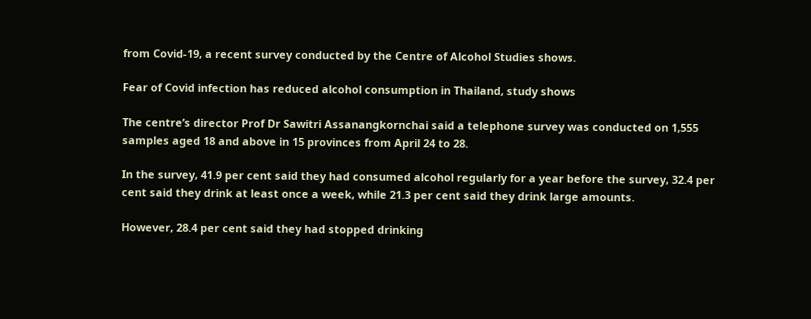from Covid-19, a recent survey conducted by the Centre of Alcohol Studies shows.

Fear of Covid infection has reduced alcohol consumption in Thailand, study shows

The centre’s director Prof Dr Sawitri Assanangkornchai said a telephone survey was conducted on 1,555 samples aged 18 and above in 15 provinces from April 24 to 28.

In the survey, 41.9 per cent said they had consumed alcohol regularly for a year before the survey, 32.4 per cent said they drink at least once a week, while 21.3 per cent said they drink large amounts.

However, 28.4 per cent said they had stopped drinking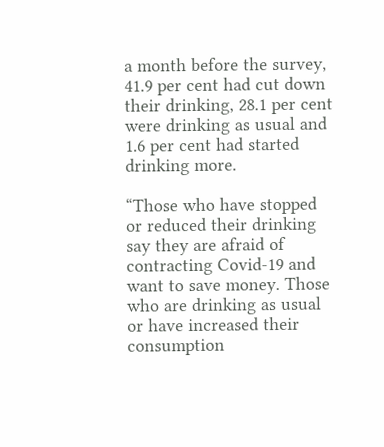a month before the survey, 41.9 per cent had cut down their drinking, 28.1 per cent were drinking as usual and 1.6 per cent had started drinking more.

“Those who have stopped or reduced their drinking say they are afraid of contracting Covid-19 and want to save money. Those who are drinking as usual or have increased their consumption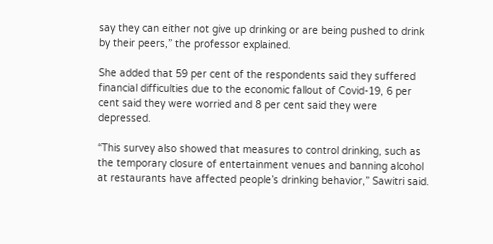say they can either not give up drinking or are being pushed to drink by their peers,” the professor explained.

She added that 59 per cent of the respondents said they suffered financial difficulties due to the economic fallout of Covid-19, 6 per cent said they were worried and 8 per cent said they were depressed.

“This survey also showed that measures to control drinking, such as the temporary closure of entertainment venues and banning alcohol at restaurants have affected people’s drinking behavior,” Sawitri said.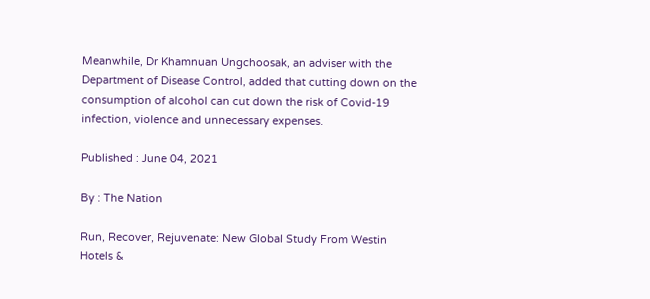Meanwhile, Dr Khamnuan Ungchoosak, an adviser with the Department of Disease Control, added that cutting down on the consumption of alcohol can cut down the risk of Covid-19 infection, violence and unnecessary expenses.

Published : June 04, 2021

By : The Nation

Run, Recover, Rejuvenate: New Global Study From Westin Hotels &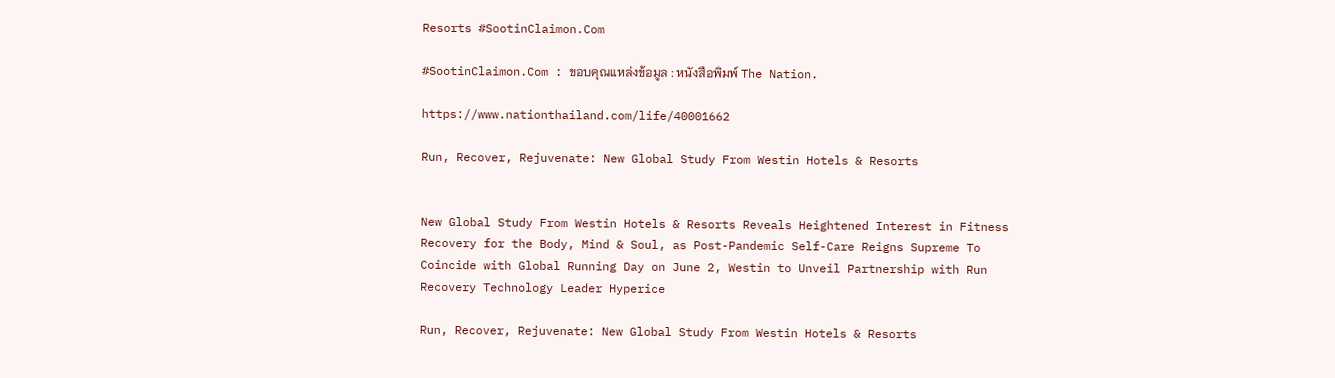Resorts #SootinClaimon.Com

#SootinClaimon.Com : ขอบคุณแหล่งข้อมูล : หนังสือพิมพ์ The Nation.

https://www.nationthailand.com/life/40001662

Run, Recover, Rejuvenate: New Global Study From Westin Hotels & Resorts


New Global Study From Westin Hotels & Resorts Reveals Heightened Interest in Fitness Recovery for the Body, Mind & Soul, as Post-Pandemic Self-Care Reigns Supreme To Coincide with Global Running Day on June 2, Westin to Unveil Partnership with Run Recovery Technology Leader Hyperice

Run, Recover, Rejuvenate: New Global Study From Westin Hotels & Resorts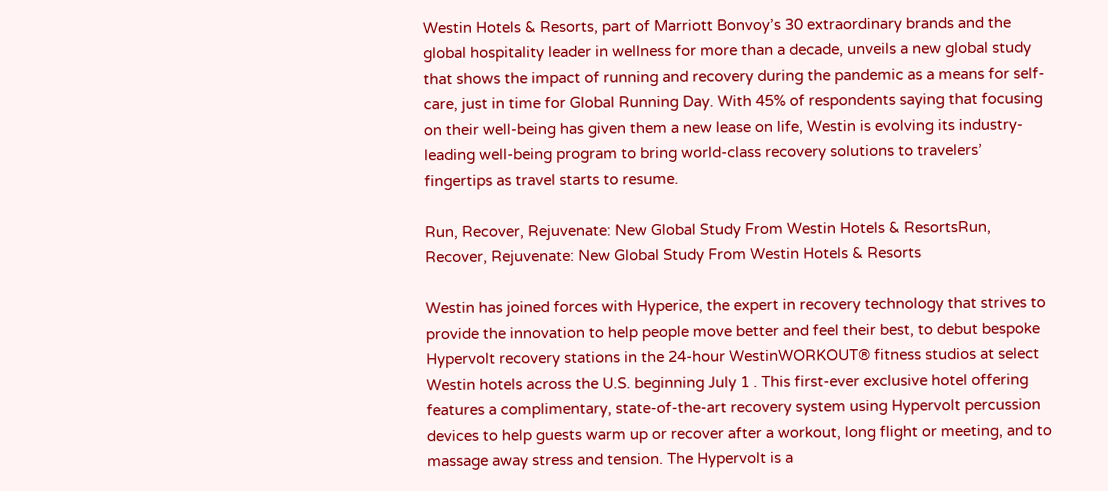Westin Hotels & Resorts, part of Marriott Bonvoy’s 30 extraordinary brands and the global hospitality leader in wellness for more than a decade, unveils a new global study that shows the impact of running and recovery during the pandemic as a means for self-care, just in time for Global Running Day. With 45% of respondents saying that focusing on their well-being has given them a new lease on life, Westin is evolving its industry-leading well-being program to bring world-class recovery solutions to travelers’ fingertips as travel starts to resume.

Run, Recover, Rejuvenate: New Global Study From Westin Hotels & ResortsRun, Recover, Rejuvenate: New Global Study From Westin Hotels & Resorts

Westin has joined forces with Hyperice, the expert in recovery technology that strives to provide the innovation to help people move better and feel their best, to debut bespoke Hypervolt recovery stations in the 24-hour WestinWORKOUT® fitness studios at select Westin hotels across the U.S. beginning July 1 . This first-ever exclusive hotel offering features a complimentary, state-of-the-art recovery system using Hypervolt percussion devices to help guests warm up or recover after a workout, long flight or meeting, and to massage away stress and tension. The Hypervolt is a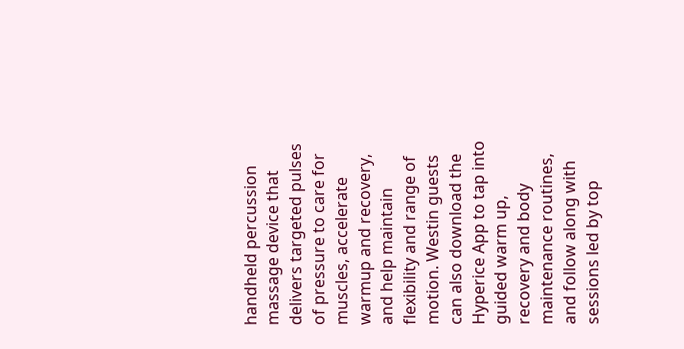handheld percussion massage device that delivers targeted pulses of pressure to care for muscles, accelerate warmup and recovery, and help maintain flexibility and range of motion. Westin guests can also download the Hyperice App to tap into guided warm up, recovery and body maintenance routines, and follow along with sessions led by top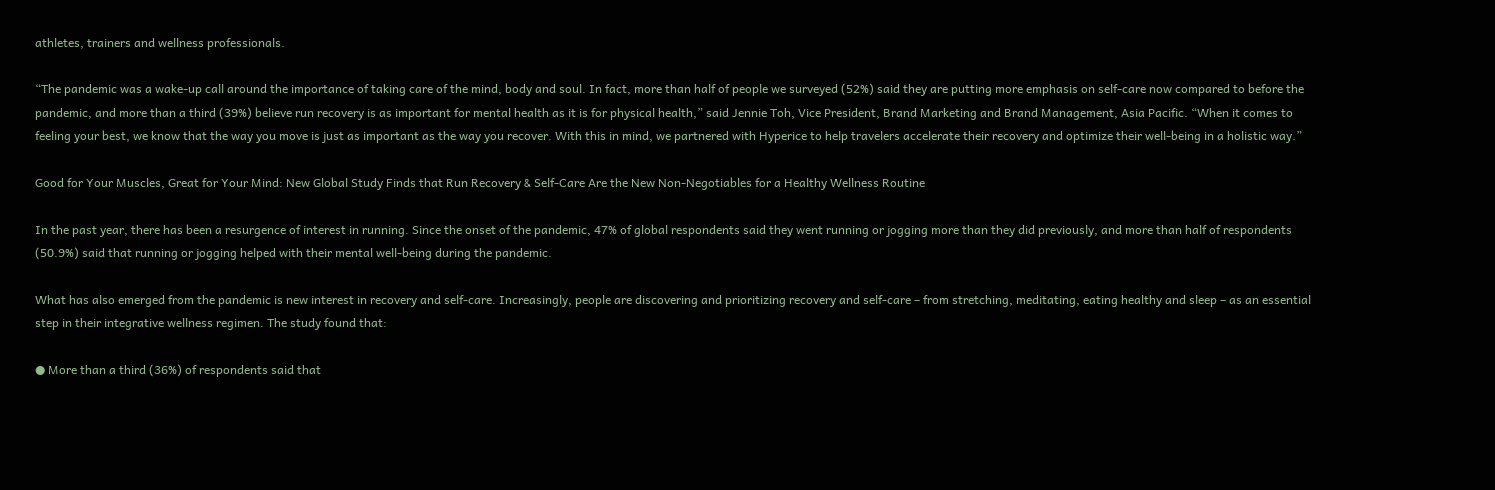athletes, trainers and wellness professionals.

“The pandemic was a wake-up call around the importance of taking care of the mind, body and soul. In fact, more than half of people we surveyed (52%) said they are putting more emphasis on self-care now compared to before the pandemic, and more than a third (39%) believe run recovery is as important for mental health as it is for physical health,” said Jennie Toh, Vice President, Brand Marketing and Brand Management, Asia Pacific. “When it comes to feeling your best, we know that the way you move is just as important as the way you recover. With this in mind, we partnered with Hyperice to help travelers accelerate their recovery and optimize their well-being in a holistic way.”

Good for Your Muscles, Great for Your Mind: New Global Study Finds that Run Recovery & Self-Care Are the New Non-Negotiables for a Healthy Wellness Routine

In the past year, there has been a resurgence of interest in running. Since the onset of the pandemic, 47% of global respondents said they went running or jogging more than they did previously, and more than half of respondents (50.9%) said that running or jogging helped with their mental well-being during the pandemic.

What has also emerged from the pandemic is new interest in recovery and self-care. Increasingly, people are discovering and prioritizing recovery and self-care – from stretching, meditating, eating healthy and sleep – as an essential step in their integrative wellness regimen. The study found that:

● More than a third (36%) of respondents said that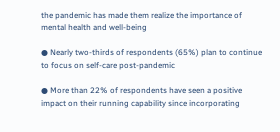the pandemic has made them realize the importance of mental health and well-being

● Nearly two-thirds of respondents (65%) plan to continue to focus on self-care post-pandemic

● More than 22% of respondents have seen a positive impact on their running capability since incorporating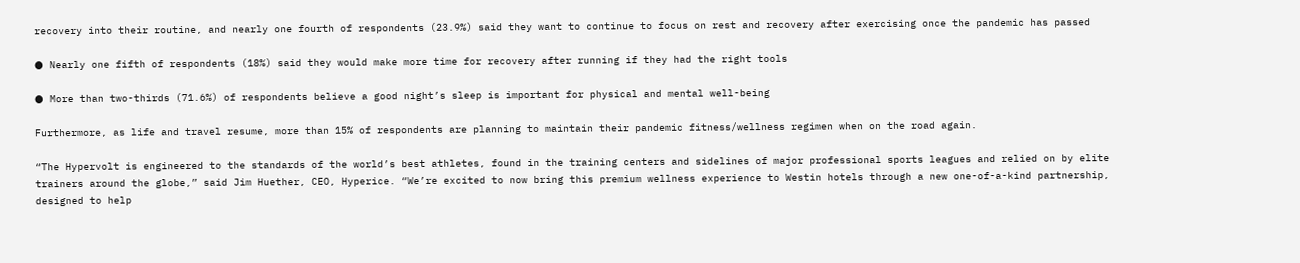recovery into their routine, and nearly one fourth of respondents (23.9%) said they want to continue to focus on rest and recovery after exercising once the pandemic has passed

● Nearly one fifth of respondents (18%) said they would make more time for recovery after running if they had the right tools

● More than two-thirds (71.6%) of respondents believe a good night’s sleep is important for physical and mental well-being

Furthermore, as life and travel resume, more than 15% of respondents are planning to maintain their pandemic fitness/wellness regimen when on the road again.

“The Hypervolt is engineered to the standards of the world’s best athletes, found in the training centers and sidelines of major professional sports leagues and relied on by elite trainers around the globe,” said Jim Huether, CEO, Hyperice. “We’re excited to now bring this premium wellness experience to Westin hotels through a new one-of-a-kind partnership, designed to help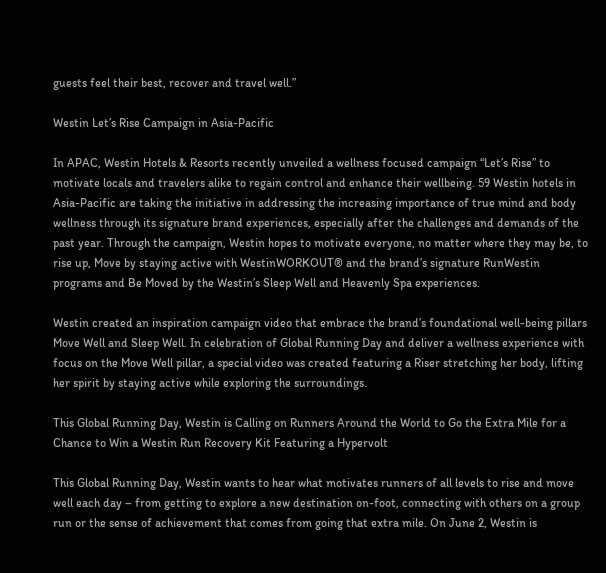guests feel their best, recover and travel well.”

Westin Let’s Rise Campaign in Asia-Pacific

In APAC, Westin Hotels & Resorts recently unveiled a wellness focused campaign “Let’s Rise” to motivate locals and travelers alike to regain control and enhance their wellbeing. 59 Westin hotels in Asia-Pacific are taking the initiative in addressing the increasing importance of true mind and body wellness through its signature brand experiences, especially after the challenges and demands of the past year. Through the campaign, Westin hopes to motivate everyone, no matter where they may be, to rise up, Move by staying active with WestinWORKOUT® and the brand’s signature RunWestin programs and Be Moved by the Westin’s Sleep Well and Heavenly Spa experiences.

Westin created an inspiration campaign video that embrace the brand’s foundational well-being pillars Move Well and Sleep Well. In celebration of Global Running Day and deliver a wellness experience with focus on the Move Well pillar, a special video was created featuring a Riser stretching her body, lifting her spirit by staying active while exploring the surroundings.

This Global Running Day, Westin is Calling on Runners Around the World to Go the Extra Mile for a Chance to Win a Westin Run Recovery Kit Featuring a Hypervolt

This Global Running Day, Westin wants to hear what motivates runners of all levels to rise and move well each day – from getting to explore a new destination on-foot, connecting with others on a group run or the sense of achievement that comes from going that extra mile. On June 2, Westin is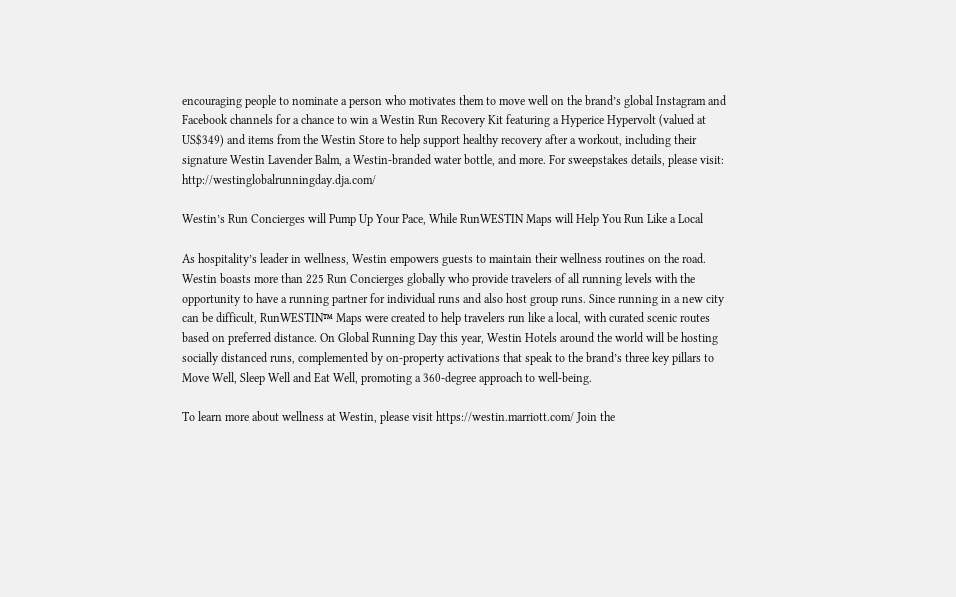encouraging people to nominate a person who motivates them to move well on the brand’s global Instagram and Facebook channels for a chance to win a Westin Run Recovery Kit featuring a Hyperice Hypervolt (valued at US$349) and items from the Westin Store to help support healthy recovery after a workout, including their signature Westin Lavender Balm, a Westin-branded water bottle, and more. For sweepstakes details, please visit: http://westinglobalrunningday.dja.com/

Westin’s Run Concierges will Pump Up Your Pace, While RunWESTIN Maps will Help You Run Like a Local

As hospitality’s leader in wellness, Westin empowers guests to maintain their wellness routines on the road. Westin boasts more than 225 Run Concierges globally who provide travelers of all running levels with the opportunity to have a running partner for individual runs and also host group runs. Since running in a new city can be difficult, RunWESTIN™ Maps were created to help travelers run like a local, with curated scenic routes based on preferred distance. On Global Running Day this year, Westin Hotels around the world will be hosting socially distanced runs, complemented by on-property activations that speak to the brand’s three key pillars to Move Well, Sleep Well and Eat Well, promoting a 360-degree approach to well-being.

To learn more about wellness at Westin, please visit https://westin.marriott.com/ Join the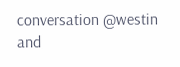conversation @westin and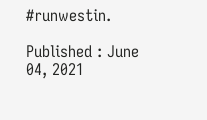#runwestin.

Published : June 04, 2021